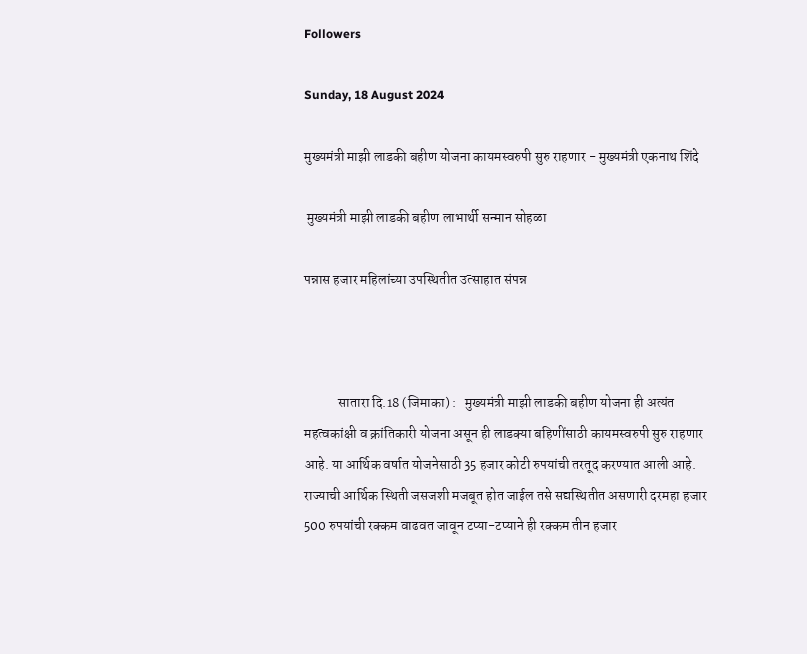Followers

Sunday, 18 August 2024

मुख्यमंत्री माझी लाडकी बहीण योजना कायमस्वरुपी सुरु राहणार - मुख्यमंत्री एकनाथ शिंदे

 मुख्यमंत्री माझी लाडकी बहीण लाभार्थी सन्मान सोहळा

पन्नास हजार महिलांच्या उपस्थितीत उत्साहात संपन्न



            सातारा दि.18 (जिमाका) :   मुख्यमंत्री माझी लाडकी बहीण योजना ही अत्यंत महत्वकांक्षी व क्रांतिकारी योजना असून ही लाडक्या बहिणींसाठी कायमस्वरुपी सुरु राहणार आहे. या आर्थिक वर्षात योजनेसाठी 35 हजार कोटी रुपयांची तरतूद करण्यात आली आहे. राज्याची आर्थिक स्थिती जसजशी मजबूत होत जाईल तसे सद्यस्थितीत असणारी दरमहा हजार 500 रुपयांची रक्कम वाढवत जावून टप्या-टप्याने ही रक्कम तीन हजार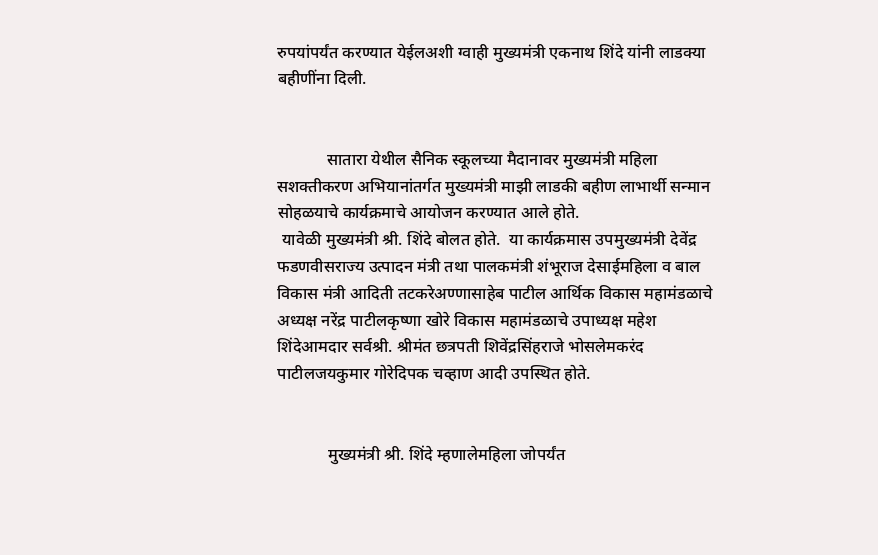रुपयांपर्यंत करण्यात येईलअशी ग्वाही मुख्यमंत्री एकनाथ शिंदे यांनी लाडक्या बहीणींना दिली.


            सातारा येथील सैनिक स्कूलच्या मैदानावर मुख्यमंत्री महिला सशक्तीकरण अभियानांतर्गत मुख्यमंत्री माझी लाडकी बहीण लाभार्थी सन्मान सोहळयाचे कार्यक्रमाचे आयोजन करण्यात आले होते.
 यावेळी मुख्यमंत्री श्री. शिंदे बोलत होते.  या कार्यक्रमास उपमुख्यमंत्री देवेंद्र फडणवीसराज्य उत्पादन मंत्री तथा पालकमंत्री शंभूराज देसाईमहिला व बाल विकास मंत्री आदिती तटकरेअण्णासाहेब पाटील आर्थिक विकास महामंडळाचे अध्यक्ष नरेंद्र पाटीलकृष्णा खोरे विकास महामंडळाचे उपाध्यक्ष महेश शिंदेआमदार सर्वश्री. श्रीमंत छत्रपती शिवेंद्रसिंहराजे भोसलेमकरंद पाटीलजयकुमार गोरेदिपक चव्हाण आदी उपस्थित होते.


            मुख्यमंत्री श्री. शिंदे म्हणालेमहिला जोपर्यंत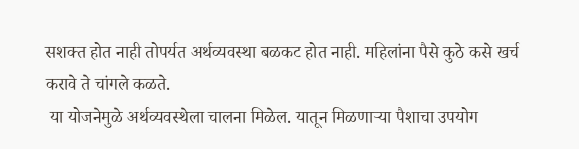सशक्त होत नाही तोपर्यत अर्थव्यवस्था बळकट होत नाही. महिलांना पैसे कुठे कसे खर्च करावे ते चांगले कळते.
 या योजनेमुळे अर्थव्यवस्थेला चालना मिळेल. यातून मिळणाऱ्या पैशाचा उपयोग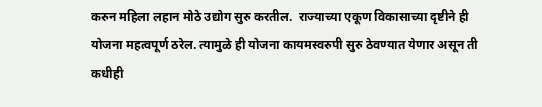करुन महिला लहान मोठे उद्योग सुरु करतील.  राज्याच्या एकूण विकासाच्या दृष्टीने ही योजना महत्वपूर्ण ठरेल. त्यामुळे ही योजना कायमस्वरुपी सुरु ठेवण्यात येणार असून ती कधीही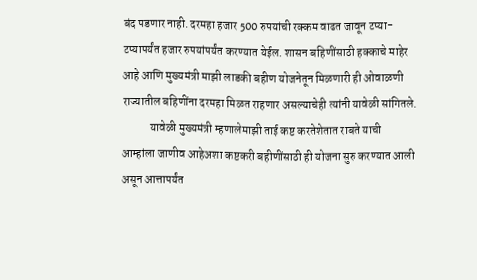बंद पडणार नाही. दरमहा हजार 500 रुपयांची रक्कम वाढत जावून टप्या-टप्यापर्यंत हजार रुपयांपर्यंत करण्यात येईल. शासन बहिणींसाठी हक्काचे माहेर आहे आणि मुख्यमंत्री माझी लाडकी बहीण योजनेतून मिळणारी ही ओवाळणी राज्यातील बहिणींना दरमहा मिळत राहणार असल्याचेही त्यांनी यावेळी सांगितले.
            यावेळी मुख्यमंत्री म्हणालेमाझी ताई कष्ट करतेशेतात राबते याची आम्हांला जाणीव आहेअशा कष्टकरी बहीणींसाठी ही योजना सुरु करण्यात आली असून आत्तापर्यंत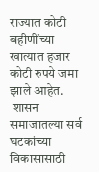राज्यात कोटी बहीणींच्या खात्यात हजार कोटी रुपये जमा झाले आहेत.
 शासन समाजातल्या सर्व घटकांच्या विकासासाठी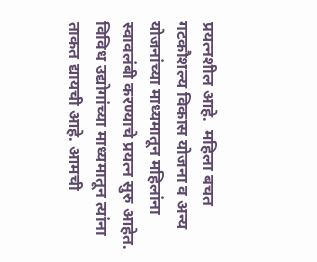प्रयत्नशील आहे.  महिला बचत गटकौशल्य विकास योजना व अन्य योजनांच्या माध्यमातून महिलांना स्वावलंबी करण्याचे प्रयत्न सुरु आहेत. विविध उद्योगांच्या माध्यमातून त्यांना ताकत द्यायची आहे. आमची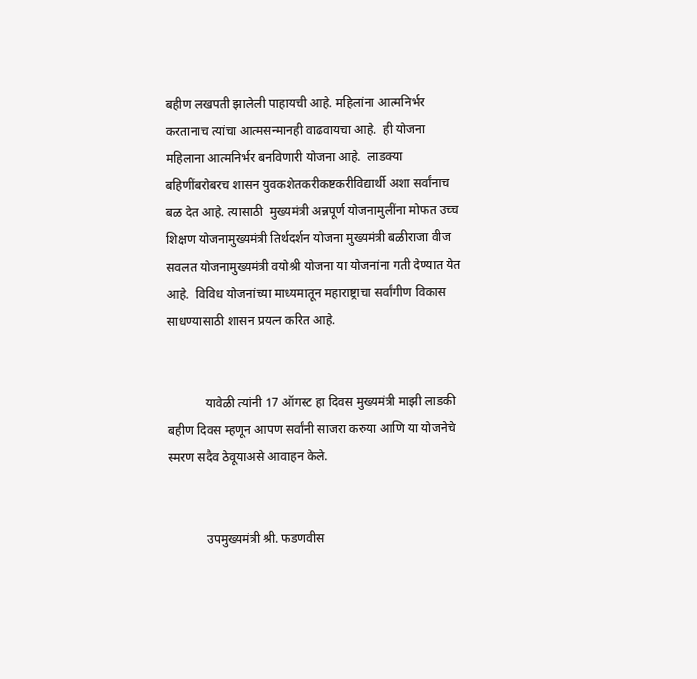बहीण लखपती झालेली पाहायची आहे. महिलांना आत्मनिर्भर करतानाच त्यांचा आत्मसन्मानही वाढवायचा आहे.  ही योजना महिलाना आत्मनिर्भर बनविणारी योजना आहे.  लाडक्या बहिणींबरोबरच शासन युवकशेतकरीकष्टकरीविद्यार्थी अशा सर्वांनाच बळ देत आहे. त्यासाठी  मुख्यमंत्री अन्नपूर्ण योजनामुलींना मोफत उच्च शिक्षण योजनामुख्यमंत्री तिर्थदर्शन योजना मुख्यमंत्री बळीराजा वीज सवलत योजनामुख्यमंत्री वयोश्री योजना या योजनांना गती देण्यात येत आहे.  विविध योजनांच्या माध्यमातून महाराष्ट्राचा सर्वांगीण विकास साधण्यासाठी शासन प्रयत्न करित आहे.


            यावेळी त्यांनी 17 ऑगस्ट हा दिवस मुख्यमंत्री माझी लाडकी बहीण दिवस म्हणून आपण सर्वांनी साजरा करुया आणि या योजनेचे स्मरण सदैव ठेवूयाअसे आवाहन केले.


            उपमुख्यमंत्री श्री. फडणवीस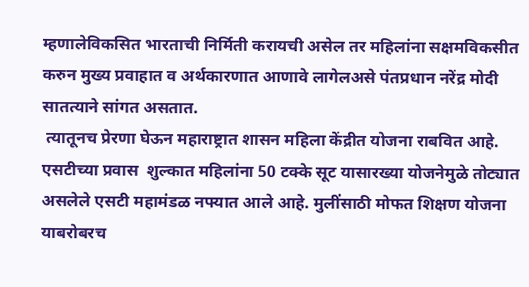म्हणालेविकसित भारताची निर्मिती करायची असेल तर महिलांना सक्षमविकसीत करुन मुख्य प्रवाहात व अर्थकारणात आणावे लागेलअसे पंतप्रधान नरेंद्र मोदी सातत्याने सांगत असतात.
 त्यातूनच प्रेरणा घेऊन महाराष्ट्रात शासन महिला केंद्रीत योजना राबवित आहे.  एसटीच्या प्रवास  शुल्कात महिलांना 50 टक्के सूट यासारख्या योजनेमुळे तोट्यात असलेले एसटी महामंडळ नफ्यात आले आहे. मुलींसाठी मोफत शिक्षण योजना याबरोबरच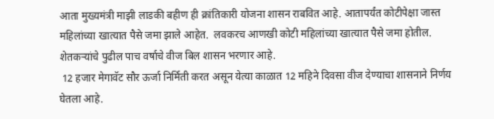आता मुख्यमंत्री माझी लाडकी बहीण ही क्रांतिकारी योजना शासन राबवित आहे. आतापर्यंत कोटीपेक्षा जास्त महिलांच्या खात्यात पैसे जमा झाले आहेत.  लवकरच आणखी कोटी महिलांच्या खात्यात पैसे जमा होतील.
शेतकऱ्यांचे पुढील पाच वर्षाचे वीज बिल शासन भरणार आहे.
 12 हजार मेगावॅट सौर ऊर्जा निर्मिती करत असून येत्या काळात 12 महिने दिवसा वीज देण्याचा शासनाने निर्णय घेतला आहे.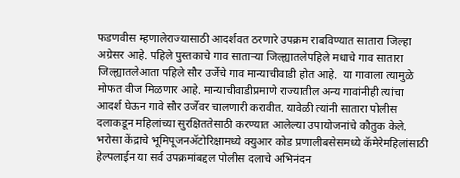फडणवीस म्हणालेराज्यासाठी आदर्शवत ठरणारे उपक्रम राबविण्यात सातारा जिल्हा अग्रेसर आहे. पहिले पुस्तकाचे गाव साताऱ्या जिल्ह्यातलेपहिले मधाचे गाव सातारा जिल्ह्यातलेआता पहिले सौर उर्जेचे गाव मान्याचीवाडी होत आहे.  या गावाला त्यामुळे मोफत वीज मिळणार आहे. मान्याचीवाडीप्रमाणे राज्यातील अन्य गावांनीही त्यांचा आदर्श घेऊन गावे सौर उर्जेवर चालणारी करावीत. यावेळी त्यांनी सातारा पोलीस दलाकडून महिलांच्या सुरक्षिततेसाठी करण्यात आलेल्या उपायोजनांचे कौतुक केले. भरोसा केंद्राचे भूमिपूजनॲटोरिक्षामध्ये क्युआर कोड प्रणालीबसेसमध्ये कॅमेरेमहिलांसाठी हेल्पलाईन या सर्व उपक्रमांबद्दल पोलीस दलाचे अभिनंदन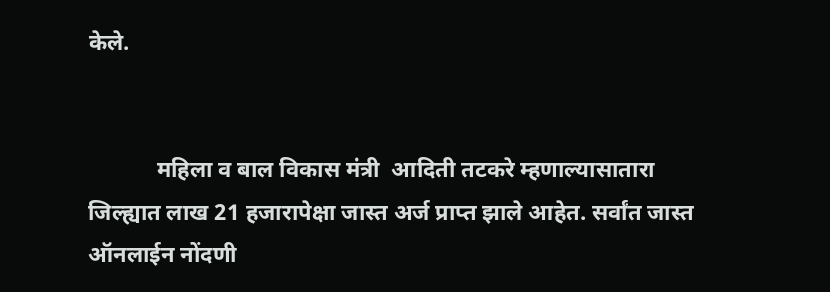केले.


            महिला व बाल विकास मंत्री  आदिती तटकरे म्हणाल्यासातारा जिल्ह्यात लाख 21 हजारापेक्षा जास्त अर्ज प्राप्त झाले आहेत. सर्वांत जास्त ऑनलाईन नोंदणी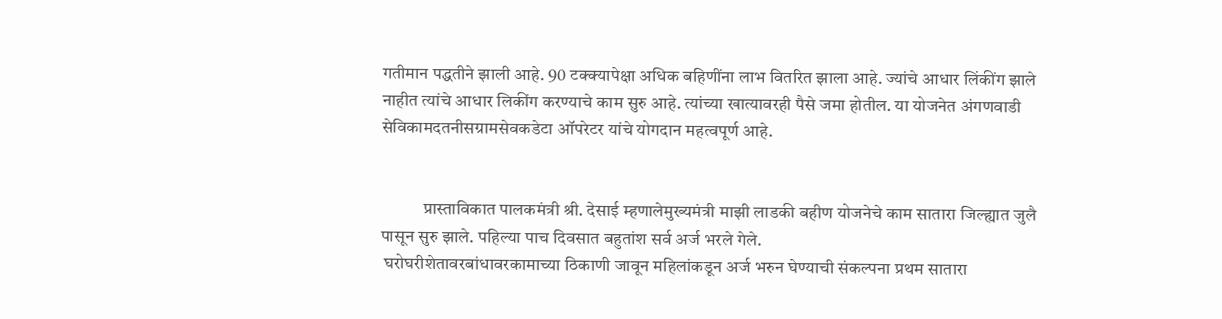गतीमान पद्धतीने झाली आहे. 90 टक्क्यापेक्षा अधिक बहिणींना लाभ वितरित झाला आहे. ज्यांचे आधार लिंकींग झाले नाहीत त्यांचे आधार लिकींग करण्याचे काम सुरु आहे. त्यांच्या खात्यावरही पैसे जमा होतील. या योजनेत अंगणवाडी सेविकामदतनीसग्रामसेवकडेटा ऑपरेटर यांचे योगदान महत्वपूर्ण आहे.


            प्रास्ताविकात पालकमंत्री श्री. देसाई म्हणालेमुख्यमंत्री माझी लाडकी बहीण योजनेचे काम सातारा जिल्ह्यात जुलै पासून सुरु झाले. पहिल्या पाच दिवसात बहुतांश सर्व अर्ज भरले गेले.
 घरोघरीशेतावरबांधावरकामाच्या ठिकाणी जावून महिलांकडून अर्ज भरुन घेण्याची संकल्पना प्रथम सातारा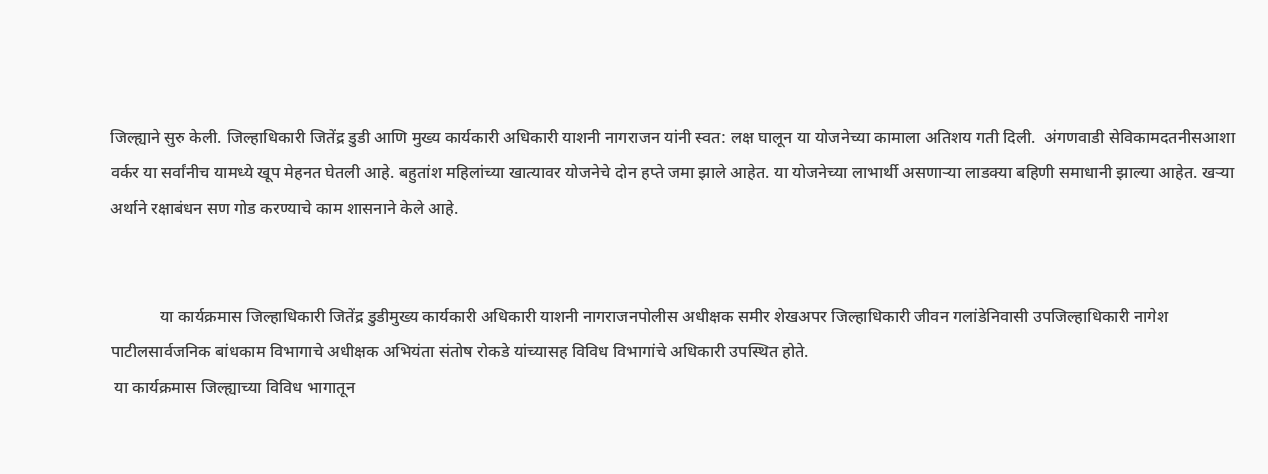जिल्ह्याने सुरु केली. जिल्हाधिकारी जितेंद्र डुडी आणि मुख्य कार्यकारी अधिकारी याशनी नागराजन यांनी स्वत: लक्ष घालून या योजनेच्या कामाला अतिशय गती दिली.  अंगणवाडी सेविकामदतनीसआशा वर्कर या सर्वांनीच यामध्ये खूप मेहनत घेतली आहे. बहुतांश महिलांच्या खात्यावर योजनेचे दोन हप्ते जमा झाले आहेत. या योजनेच्या लाभार्थी असणाऱ्या लाडक्या बहिणी समाधानी झाल्या आहेत. खऱ्या अर्थाने रक्षाबंधन सण गोड करण्याचे काम शासनाने केले आहे.


            या कार्यक्रमास जिल्हाधिकारी जितेंद्र डुडीमुख्य कार्यकारी अधिकारी याशनी नागराजनपोलीस अधीक्षक समीर शेखअपर जिल्हाधिकारी जीवन गलांडेनिवासी उपजिल्हाधिकारी नागेश पाटीलसार्वजनिक बांधकाम विभागाचे अधीक्षक अभियंता संतोष रोकडे यांच्यासह विविध विभागांचे अधिकारी उपस्थित होते.
 या कार्यक्रमास जिल्ह्याच्या विविध भागातून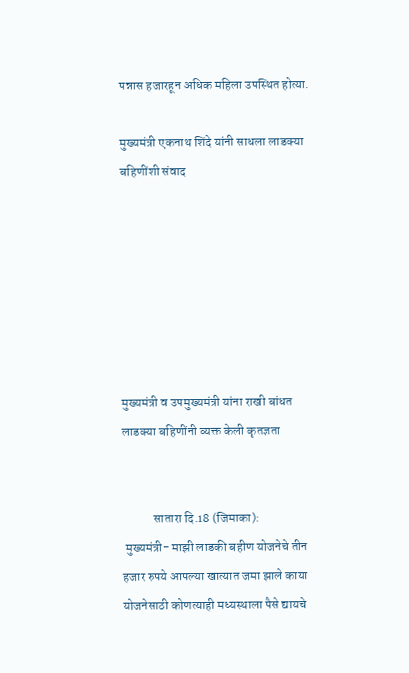पन्नास हजारहून अधिक महिला उपस्थित होत्या.

मुख्यमंत्री एकनाथ शिंदे यांनी साधला लाडक्या बहिणींशी संवाद







मुख्यमंत्री व उपमुख्यमंत्री यांना राखी बांधत लाडक्या बहिणींनी व्यक्त केली कृतज्ञता


            सातारा दि.18 (जिमाका):
 मुख्यमंत्री- माझी लाडकी बहीण योजनेचे तीन हजार रुपये आपल्या खात्यात जमा झाले काया योजनेसाठी कोणत्याही मध्यस्थाला पैसे द्यायचे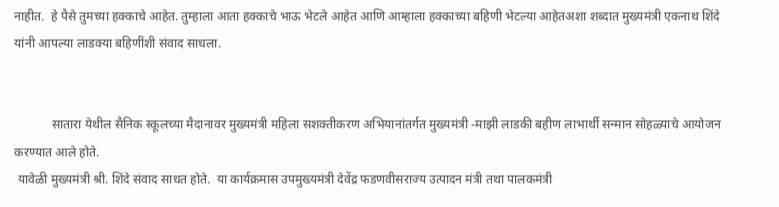नाहीत.  हे पैसे तुमच्या हक्काचे आहेत. तुम्हाला आता हक्काचे भाऊ भेटले आहेत आणि आम्हाला हक्काच्या बहिणी भेटल्या आहेतअशा शब्दात मुख्यमंत्री एकनाथ शिंदे यांनी आपल्या लाडक्या बहिणींशी संवाद साधला.


            सातारा येथील सैनिक स्कूलच्या मैदानावर मुख्यमंत्री महिला सशक्तीकरण अभियानांतर्गत मुख्यमंत्री -माझी लाडकी बहीण लाभार्थी सन्मान सोहळ्याचे आयोजन करण्यात आले होते.
 यावेळी मुख्यमंत्री श्री. शिंदे संवाद साधत होते.  या कार्यक्रमास उपमुख्यमंत्री देवेंद्र फडणवीसराज्य उत्पादन मंत्री तथा पालकमंत्री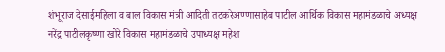शंभूराज देसाईमहिला व बाल विकास मंत्री आदिती तटकरेअण्णासाहेब पाटील आर्थिक विकास महामंडळाचे अध्यक्ष नरेंद्र पाटीलकृष्णा खोरे विकास महामंडळाचे उपाध्यक्ष महेश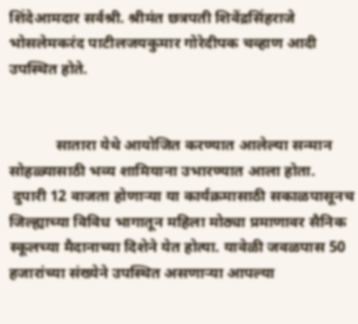शिंदेआमदार सर्वश्री. श्रीमंत छत्रपती शिवेंद्रसिंहराजे भोसलेमकरंद पाटीलजयकुमार गोरेदीपक चव्हाण आदी उपस्थित होते.


            सातारा येथे आयोजित करण्यात आलेल्या सन्मान सोहळ्यासाठी भव्य शामियाना उभारण्यात आला होता.
 दुपारी 12 वाजता होणाऱ्या या कार्यक्रमासाठी सकाळपासूनच जिल्ह्याच्या विविध भागातून महिला मोठ्या प्रमाणावर सैनिक स्कूलच्या मैदानाच्या दिशेने येत होत्या. यावेळी जवळपास 50 हजारांच्या संख्येने उपस्थित असणाऱ्या आपल्या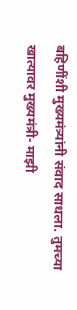बहिणींशी मुख्यमंत्र्यांनी संवाद साधला. तुमच्या खात्यावर मुख्यमंत्री- माझी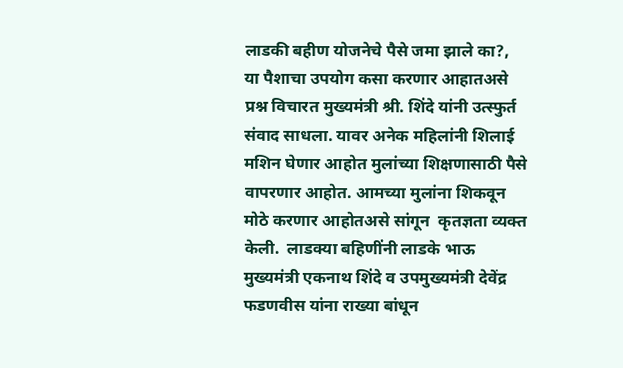लाडकी बहीण योजनेचे पैसे जमा झाले का?,  या पैशाचा उपयोग कसा करणार आहातअसे प्रश्न विचारत मुख्यमंत्री श्री. शिंदे यांनी उत्स्फुर्त संवाद साधला. यावर अनेक महिलांनी शिलाई मशिन घेणार आहोत मुलांच्या शिक्षणासाठी पैसे वापरणार आहोत. आमच्या मुलांना शिकवून मोठे करणार आहोतअसे सांगून  कृतज्ञता व्यक्त केली.  लाडक्या बहिणींनी लाडके भाऊ  मुख्यमंत्री एकनाथ शिंदे व उपमुख्यमंत्री देवेंद्र फडणवीस यांना राख्या बांधून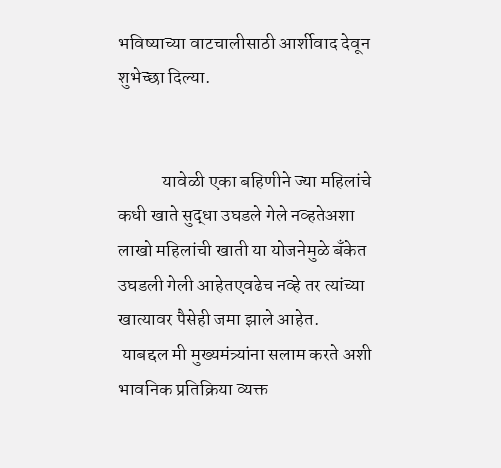भविष्याच्या वाटचालीसाठी आर्शीवाद देवून शुभेच्छा दिल्या.


            यावेळी एका बहिणीने ज्या महिलांचे कधी खाते सुद्धा उघडले गेले नव्हतेअशा लाखो महिलांची खाती या योजनेमुळे बँकेत उघडली गेली आहेतएवढेच नव्हे तर त्यांच्या खात्यावर पैसेही जमा झाले आहेत.
 याबद्दल मी मुख्यमंत्र्यांना सलाम करते अशी भावनिक प्रतिक्रिया व्यक्त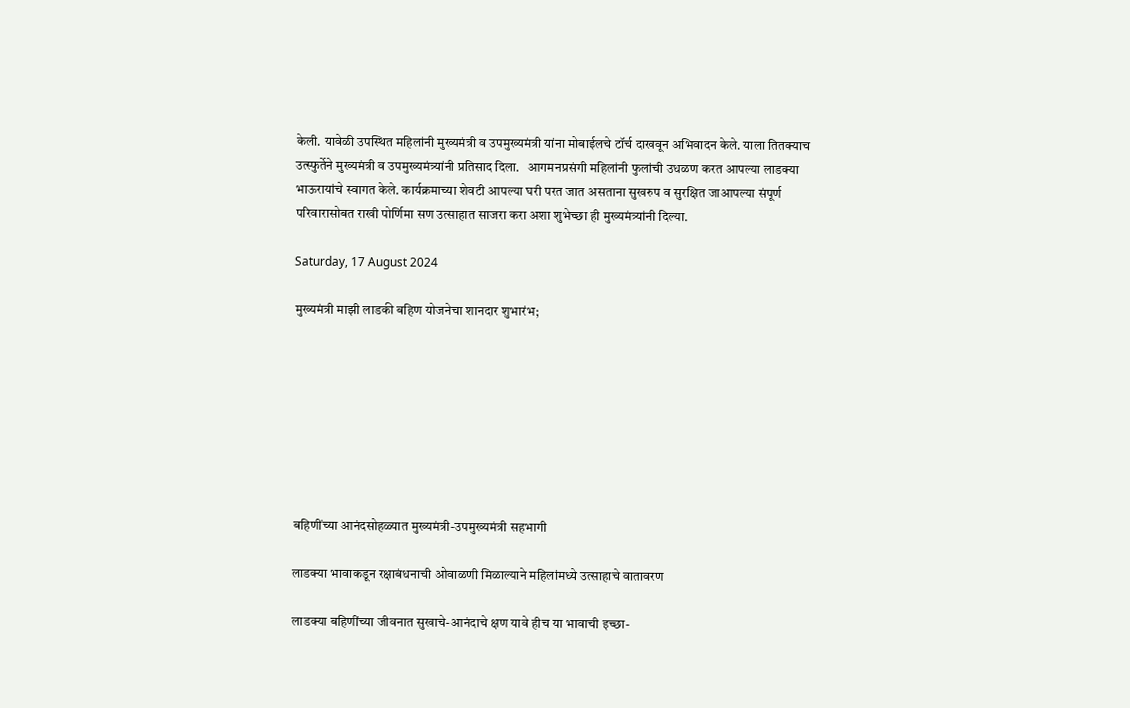केली. यावेळी उपस्थित महिलांनी मुख्यमंत्री व उपमुख्यमंत्री यांना मोबाईलचे टॉर्च दाखवून अभिवादन केले. याला तितक्याच उत्स्फुर्तेने मुख्यमंत्री व उपमुख्यमंत्र्यांनी प्रतिसाद दिला.   आगमनप्रसंगी महिलांनी फुलांची उधळण करत आपल्या लाडक्या भाऊरायांचे स्वागत केले. कार्यक्रमाच्या शेवटी आपल्या घरी परत जात असताना सुखरुप व सुरक्षित जाआपल्या संपूर्ण परिवारासोबत राखी पोर्णिमा सण उत्साहात साजरा करा अशा शुभेच्छा ही मुख्यमंत्र्यांनी दिल्या.

Saturday, 17 August 2024

मुख्यमंत्री माझी लाडकी बहिण योजनेचा शानदार शुभारंभ;








बहिणींच्या आनंदसोहळ्यात मुख्यमंत्री-उपमुख्यमंत्री सहभागी

लाडक्या भावाकडून रक्षाबंधनाची ओवाळणी मिळाल्याने महिलांमध्ये उत्साहाचे वातावरण

लाडक्या बहिणींच्या जीवनात सुखाचे-आनंदाचे क्षण यावे हीच या भावाची इच्छा-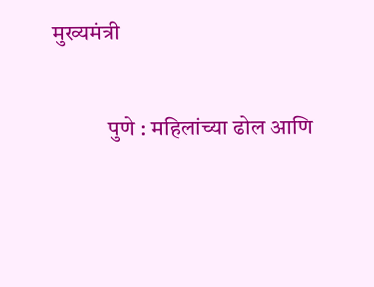मुख्यमंत्री

            पुणे : महिलांच्या ढोल आणि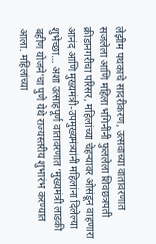लेझीम पथकाचे सादरीकरण, उत्सवाच्या वातावरणात सजलेला आणि महिला भगिनींनी फुललेला शिवछत्रपती क्रीडानगरीचा परिसर, महिलांच्या चेहऱ्यावर ओसंडून वाहणारा आनंद आणि मुख्यमंत्री-उपमुख्यमंत्र्यांनी महिलांना दिलेल्या शुभेच्छा… अशा उत्साहपूर्ण वातावरणात ‘मुख्यमंत्री लाडकी बहीण योजने’चा पुणे येथे राज्यस्तरीय शुभारंभ करण्यात आला. महिलांच्या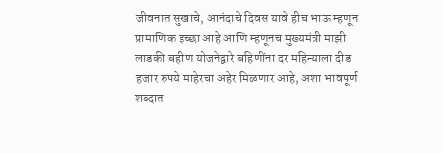जीवनात सुखाचे, आनंदाचे दिवस यावे हीच भाऊ म्हणून प्रामाणिक इच्छा आहे आणि म्हणूनच मुख्यमंत्री माझी लाडकी बहीण योजनेद्वारे बहिणींना दर महिन्याला दीड हजार रुपये माहेरचा अहेर मिळणार आहे, अशा भावपूर्ण शब्दात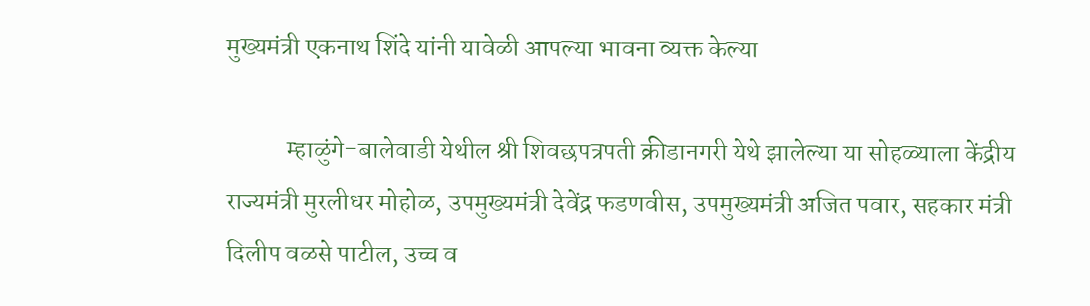मुख्यमंत्री एकनाथ शिंदे यांनी यावेळी आपल्या भावना व्यक्त केल्या

            म्हाळुंगे-बालेवाडी येथील श्री शिवछपत्रपती क्रीडानगरी येथे झालेल्या या सोहळ्याला केंद्रीय राज्यमंत्री मुरलीधर मोहोळ, उपमुख्यमंत्री देवेंद्र फडणवीस, उपमुख्यमंत्री अजित पवार, सहकार मंत्री दिलीप वळसे पाटील, उच्च व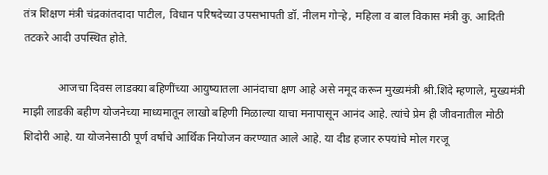तंत्र शिक्षण मंत्री चंद्रकांतदादा पाटील, विधान परिषदेच्या उपसभापती डॉ. नीलम गोऱ्हे, महिला व बाल विकास मंत्री कु. आदिती तटकरे आदी उपस्थित होते.

            आजचा दिवस लाडक्या बहिणींच्या आयुष्यातला आनंदाचा क्षण आहे असे नमूद करून मुख्यमंत्री श्री.शिंदे म्हणाले, मुख्यमंत्री माझी लाडकी बहीण योजनेच्या माध्यमातून लाखो बहिणी मिळाल्या याचा मनापासून आनंद आहे. त्यांचे प्रेम ही जीवनातील मोठी शिदोरी आहे. या योजनेसाठी पूर्ण वर्षाचे आर्थिक नियोजन करण्यात आले आहे. या दीड हजार रुपयांचे मोल गरजू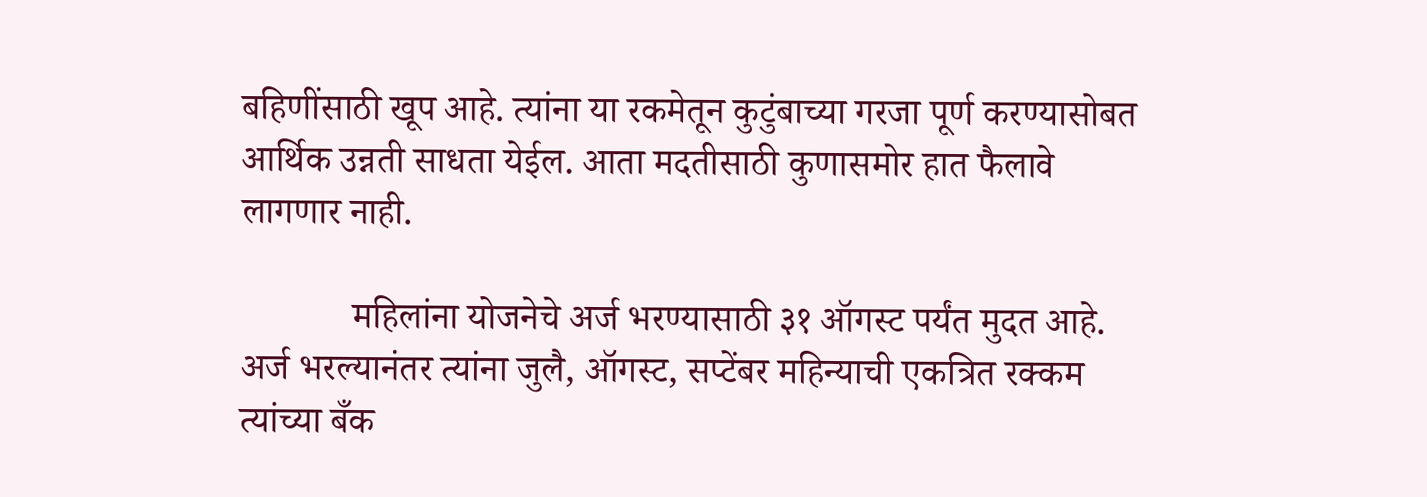बहिणींसाठी खूप आहे. त्यांना या रकमेतून कुटुंबाच्या गरजा पूर्ण करण्यासोबत आर्थिक उन्नती साधता येईल. आता मदतीसाठी कुणासमोर हात फैलावे लागणार नाही.

            महिलांना योजनेचे अर्ज भरण्यासाठी ३१ ऑगस्ट पर्यंत मुदत आहे. अर्ज भरल्यानंतर त्यांना जुलै, ऑगस्ट, सप्टेंबर महिन्याची एकत्रित रक्कम त्यांच्या बँक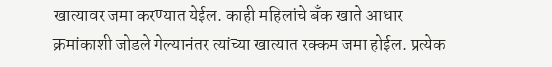खात्यावर जमा करण्यात येईल. काही महिलांचे बँक खाते आधार क्रमांकाशी जोडले गेल्यानंतर त्यांच्या खात्यात रक्कम जमा होईल. प्रत्येक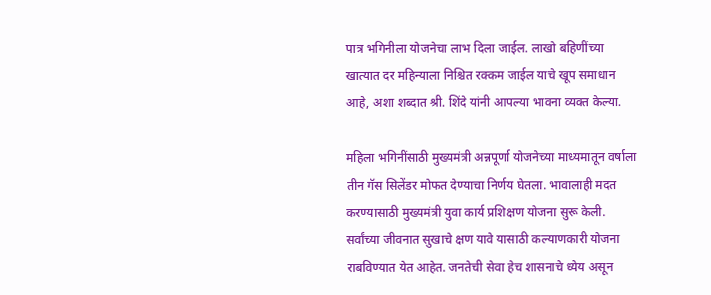पात्र भगिनीला योजनेचा लाभ दिला जाईल. लाखो बहिणींच्या खात्यात दर महिन्याला निश्चित रक्कम जाईल याचे खूप समाधान आहे, अशा शब्दात श्री. शिंदे यांनी आपल्या भावना व्यक्त केल्या.

महिला भगिनींसाठी मुख्यमंत्री अन्नपूर्णा योजनेच्या माध्यमातून वर्षाला तीन गॅस सिलेंडर मोफत देण्याचा निर्णय घेतला. भावालाही मदत करण्यासाठी मुख्यमंत्री युवा कार्य प्रशिक्षण योजना सुरू केली. सर्वांच्या जीवनात सुखाचे क्षण यावे यासाठी कल्याणकारी योजना राबविण्यात येत आहेत. जनतेची सेवा हेच शासनाचे ध्येय असून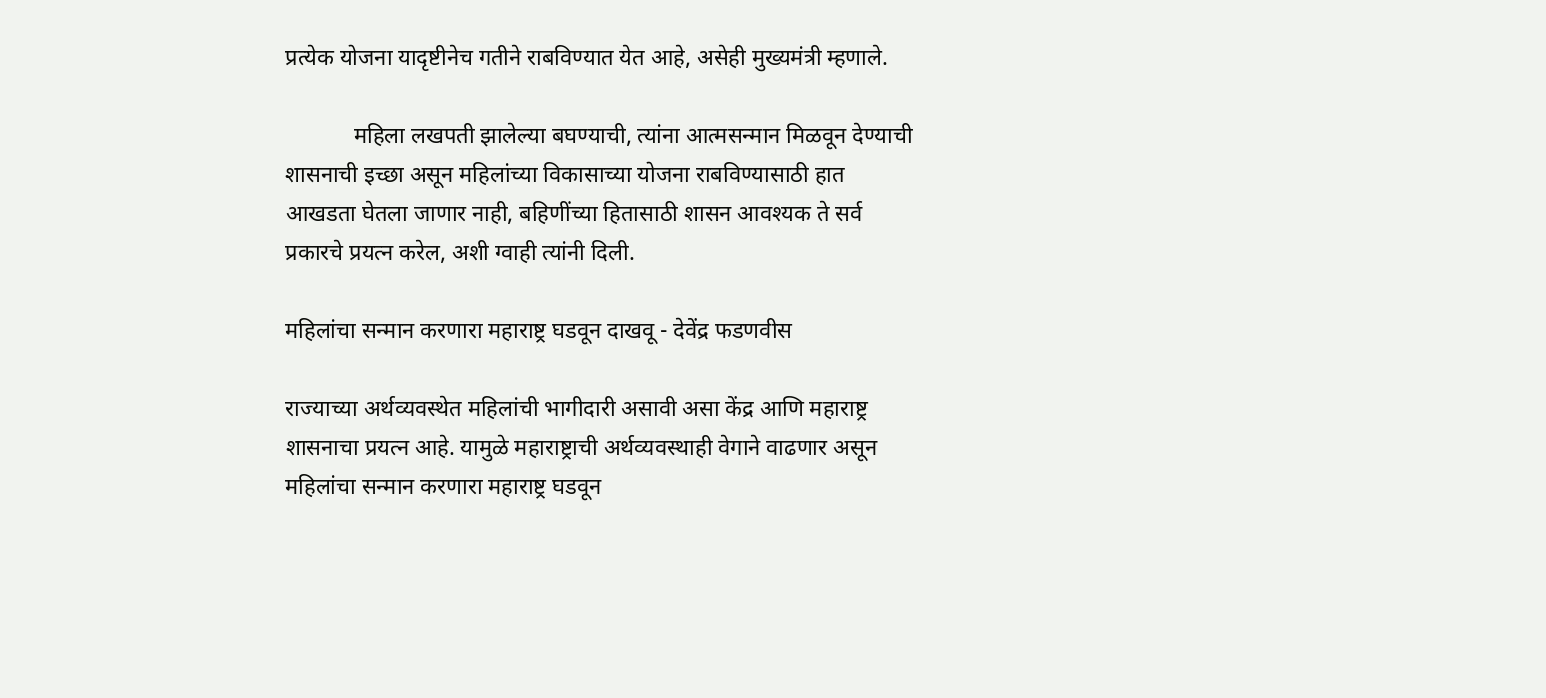प्रत्येक योजना यादृष्टीनेच गतीने राबविण्यात येत आहे, असेही मुख्यमंत्री म्हणाले.

            महिला लखपती झालेल्या बघण्याची, त्यांना आत्मसन्मान मिळवून देण्याची शासनाची इच्छा असून महिलांच्या विकासाच्या योजना राबविण्यासाठी हात आखडता घेतला जाणार नाही, बहिणींच्या हितासाठी शासन आवश्यक ते सर्व प्रकारचे प्रयत्न करेल, अशी ग्वाही त्यांनी दिली.

महिलांचा सन्मान करणारा महाराष्ट्र घडवून दाखवू - देवेंद्र फडणवीस

राज्याच्या अर्थव्यवस्थेत महिलांची भागीदारी असावी असा केंद्र आणि महाराष्ट्र शासनाचा प्रयत्न आहे. यामुळे महाराष्ट्राची अर्थव्यवस्थाही वेगाने वाढणार असून महिलांचा सन्मान करणारा महाराष्ट्र घडवून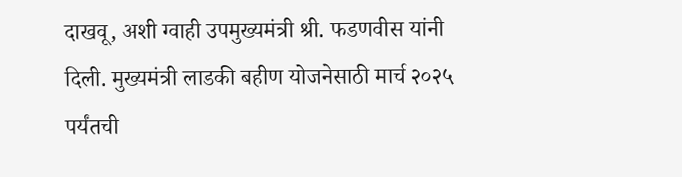दाखवू, अशी ग्वाही उपमुख्यमंत्री श्री. फडणवीस यांनी दिली. मुख्यमंत्री लाडकी बहीण योजनेसाठी मार्च २०२५ पर्यंतची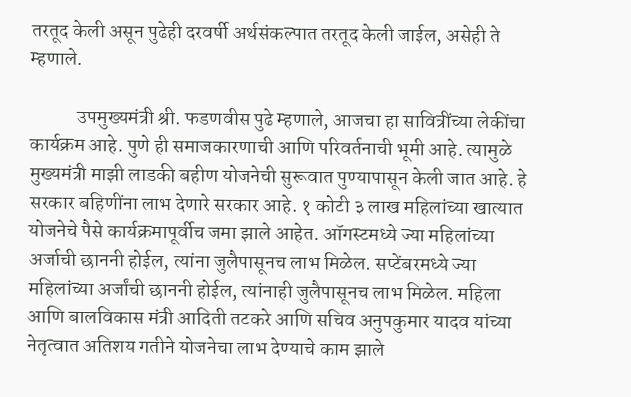तरतूद केली असून पुढेही दरवर्षी अर्थसंकल्पात तरतूद केली जाईल, असेही ते म्हणाले.

            उपमुख्यमंत्री श्री. फडणवीस पुढे म्हणाले, आजचा हा सावित्रींच्या लेकींचा कार्यक्रम आहे. पुणे ही समाजकारणाची आणि परिवर्तनाची भूमी आहे. त्यामुळे मुख्यमंत्री माझी लाडकी बहीण योजनेची सुरूवात पुण्यापासून केली जात आहे. हे सरकार बहिणींना लाभ देणारे सरकार आहे. १ कोटी ३ लाख महिलांच्या खात्यात योजनेचे पैसे कार्यक्रमापूर्वीच जमा झाले आहेत. ऑगस्टमध्ये ज्या महिलांच्या अर्जाची छाननी होईल, त्यांना जुलैपासूनच लाभ मिळेल. सप्टेंबरमध्ये ज्या महिलांच्या अर्जांची छाननी होईल, त्यांनाही जुलैपासूनच लाभ मिळेल. महिला आणि बालविकास मंत्री आदिती तटकरे आणि सचिव अनुपकुमार यादव यांच्या नेतृत्वात अतिशय गतीने योजनेचा लाभ देण्याचे काम झाले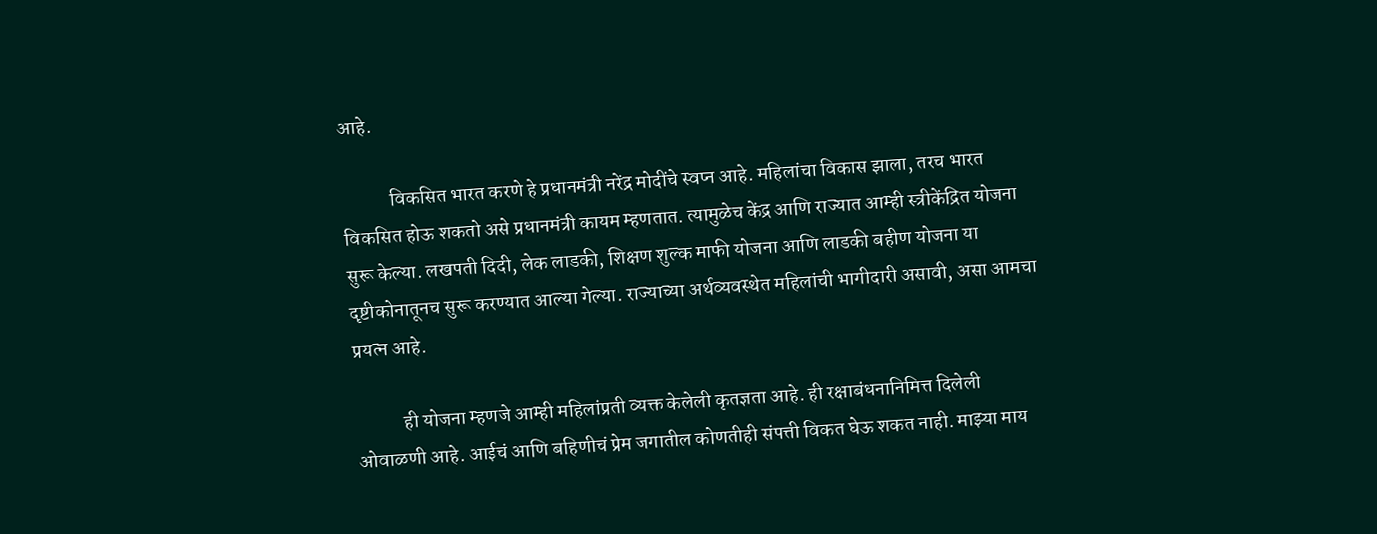आहे.

            विकसित भारत करणे हे प्रधानमंत्री नरेंद्र मोदींचे स्वप्न आहे. महिलांचा विकास झाला, तरच भारत विकसित होऊ शकतो असे प्रधानमंत्री कायम म्हणतात. त्यामुळेच केंद्र आणि राज्यात आम्ही स्त्रीकेंद्रित योजना सुरू केल्या. लखपती दिदी, लेक लाडकी, शिक्षण शुल्क माफी योजना आणि लाडकी बहीण योजना या दृष्टीकोनातूनच सुरू करण्यात आल्या गेल्या. राज्याच्या अर्थव्यवस्थेत महिलांची भागीदारी असावी, असा आमचा प्रयत्न आहे.

            ही योजना म्हणजे आम्ही महिलांप्रती व्यक्त केलेली कृतज्ञता आहे. ही रक्षाबंधनानिमित्त दिलेली ओवाळणी आहे. आईचं आणि बहिणीचं प्रेम जगातील कोणतीही संपत्ती विकत घेऊ शकत नाही. माझ्या माय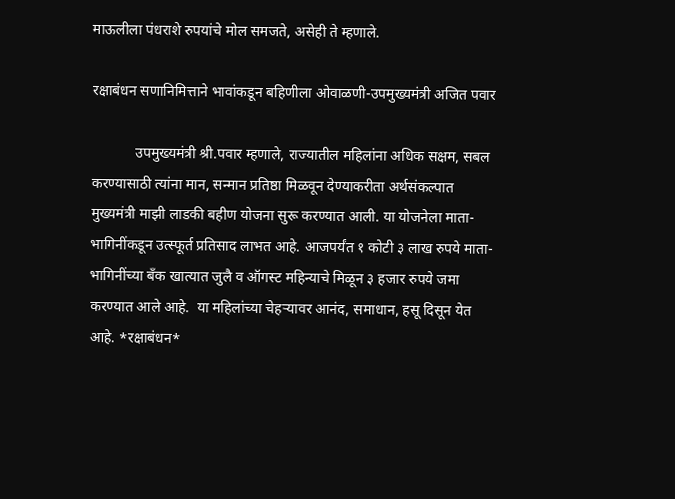माऊलीला पंधराशे रुपयांचे मोल समजते, असेही ते म्हणाले.

रक्षाबंधन सणानिमित्ताने भावांकडून बहिणीला ओवाळणी-उपमुख्यमंत्री अजित पवार

            उपमुख्यमंत्री श्री.पवार म्हणाले, राज्यातील महिलांना अधिक सक्षम, सबल करण्यासाठी त्यांना मान, सन्मान प्रतिष्ठा मिळवून देण्याकरीता अर्थसंकल्पात मुख्यमंत्री माझी लाडकी बहीण योजना सुरू करण्यात आली. या योजनेला माता-भागिनींकडून उत्स्फूर्त प्रतिसाद लाभत आहे. आजपर्यंत १ कोटी ३ लाख रुपये माता-भागिनींच्या बँक खात्यात जुलै व ऑगस्ट महिन्याचे मिळून ३ हजार रुपये जमा करण्यात आले आहे.  या महिलांच्या चेहऱ्यावर आनंद, समाधान, हसू दिसून येत आहे. *रक्षाबंधन*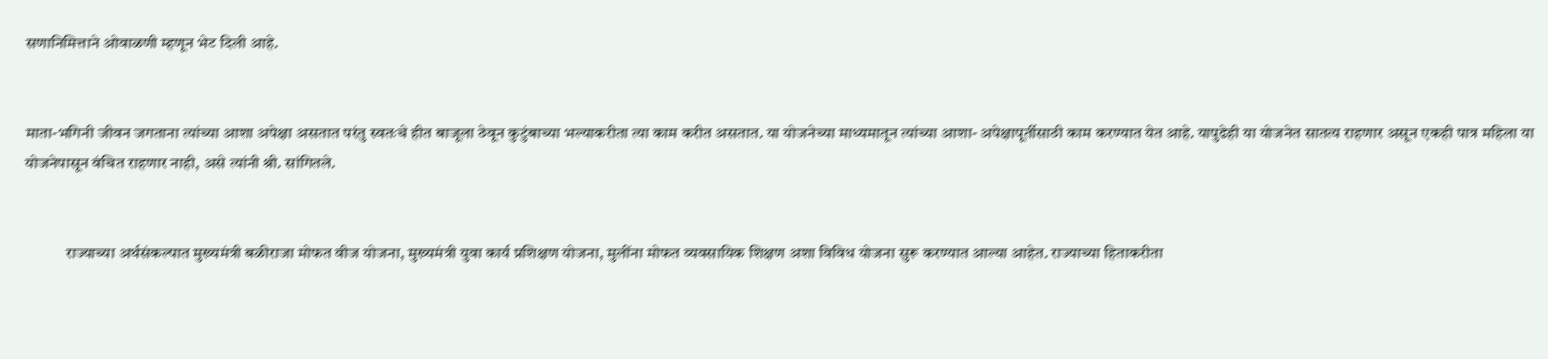सणानिमित्ताने ओवाळणी म्हणून भेट दिली आहे.


माता-भगिनी जीवन जगताना त्यांच्या आशा अपेक्षा असतात परंतु स्वतःचे हीत बाजूला ठेवून कुटुंबाच्या भल्याकरीता त्या काम करीत असतात. या योजनेच्या माध्यमातून त्यांच्या आशा- अपेक्षापूर्तीसाठी काम करण्यात येत आहे. यापुढेही या योजनेत सातत्य राहणार असून एकही पात्र महिला या योजनेपासून वंचित राहणार नाही, असे त्यांनी श्री. सांगितले.


            राज्याच्या अर्थसंकल्पात मुख्यमंत्री बळीराजा मोफत वीज योजना, मुख्यमंत्री युवा कार्य प्रशिक्षण योजना, मुलींना मोफत व्यवसायिक शिक्षण अशा विविध योजना सुरू करण्यात आल्या आहेत. राज्याच्या हिताकरीता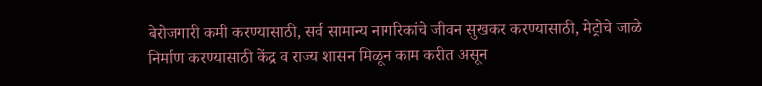बेरोजगारी कमी करण्यासाठी, सर्व सामान्य नागरिकांचे जीवन सुखकर करण्यासाठी, मेट्रोचे जाळे निर्माण करण्यासाठी केंद्र व राज्य शासन मिळून काम करीत असून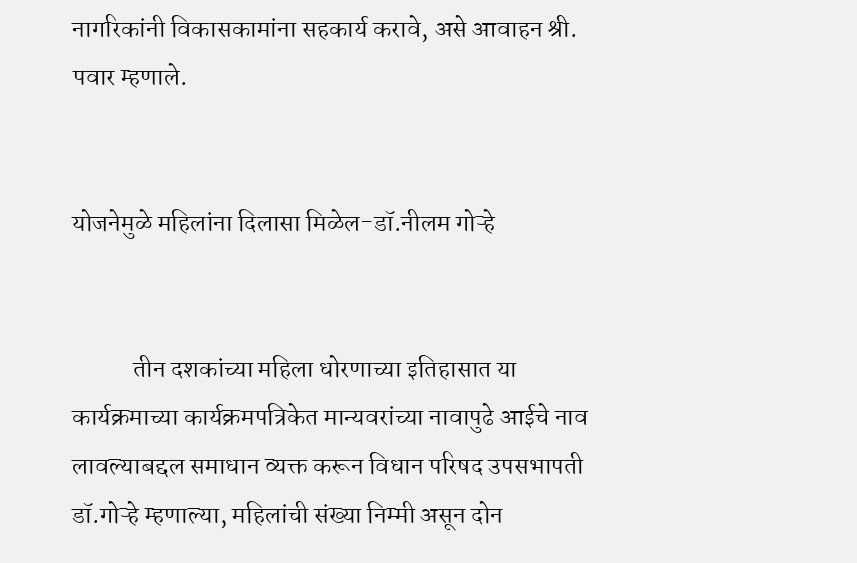नागरिकांनी विकासकामांना सहकार्य करावे, असे आवाहन श्री. पवार म्हणाले.


योजनेमुळे महिलांना दिलासा मिळेल-डॉ.नीलम गोऱ्हे


            तीन दशकांच्या महिला धोरणाच्या इतिहासात या कार्यक्रमाच्या कार्यक्रमपत्रिकेत मान्यवरांच्या नावापुढे आईचे नाव लावल्याबद्दल समाधान व्यक्त करून विधान परिषद उपसभापती डॉ.गोऱ्हे म्हणाल्या, महिलांची संख्या निम्मी असून दोन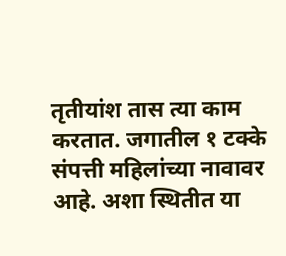तृतीयांश तास त्या काम करतात. जगातील १ टक्के संपत्ती महिलांच्या नावावर आहे. अशा स्थितीत या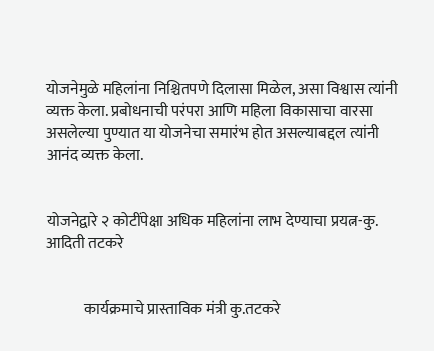योजनेमुळे महिलांना निश्चितपणे दिलासा मिळेल, असा विश्वास त्यांनी व्यक्त केला. प्रबोधनाची परंपरा आणि महिला विकासाचा वारसा असलेल्या पुण्यात या योजनेचा समारंभ होत असल्याबद्दल त्यांनी आनंद व्यक्त केला.


योजनेद्वारे २ कोटींपेक्षा अधिक महिलांना लाभ देण्याचा प्रयत्न-कु. आदिती तटकरे


            कार्यक्रमाचे प्रास्ताविक मंत्री कु.तटकरे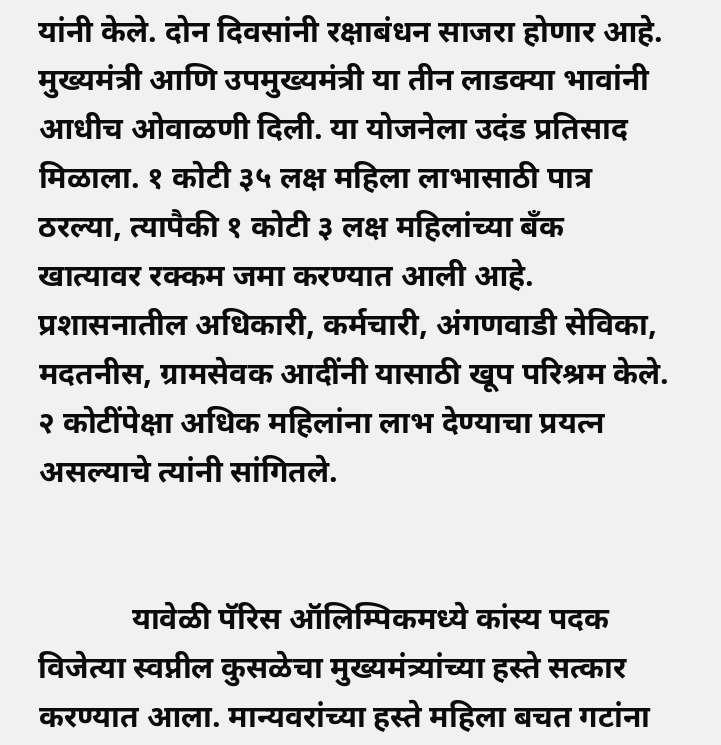यांनी केले. दोन दिवसांनी रक्षाबंधन साजरा होणार आहे. मुख्यमंत्री आणि उपमुख्यमंत्री या तीन लाडक्या भावांनी आधीच ओवाळणी दिली. या योजनेला उदंड प्रतिसाद मिळाला. १ कोटी ३५ लक्ष महिला लाभासाठी पात्र ठरल्या, त्यापैकी १ कोटी ३ लक्ष महिलांच्या बँक खात्यावर रक्कम जमा करण्यात आली आहे. प्रशासनातील अधिकारी, कर्मचारी, अंगणवाडी सेविका, मदतनीस, ग्रामसेवक आदींनी यासाठी खूप परिश्रम केले. २ कोटींपेक्षा अधिक महिलांना लाभ देण्याचा प्रयत्न असल्याचे त्यांनी सांगितले.


            यावेळी पॅरिस ऑलिम्पिकमध्ये कांस्य पदक विजेत्या स्वप्नील कुसळेचा मुख्यमंत्र्यांच्या हस्ते सत्कार करण्यात आला. मान्यवरांच्या हस्ते महिला बचत गटांना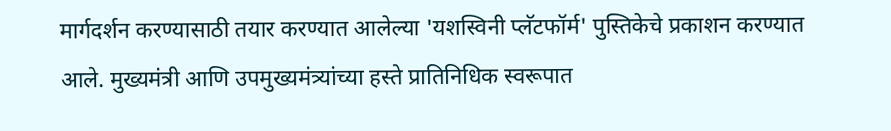मार्गदर्शन करण्यासाठी तयार करण्यात आलेल्या 'यशस्विनी प्लॅटफॉर्म' पुस्तिकेचे प्रकाशन करण्यात आले. मुख्यमंत्री आणि उपमुख्यमंत्र्यांच्या हस्ते प्रातिनिधिक स्वरूपात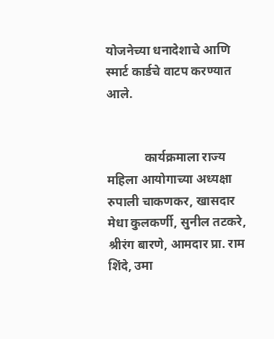योजनेच्या धनादेशाचे आणि स्मार्ट कार्डचे वाटप करण्यात आले.


            कार्यक्रमाला राज्य महिला आयोगाच्या अध्यक्षा रुपाली चाकणकर, खासदार मेधा कुलकर्णी, सुनील तटकरे, श्रीरंग बारणे, आमदार प्रा. राम शिंदे, उमा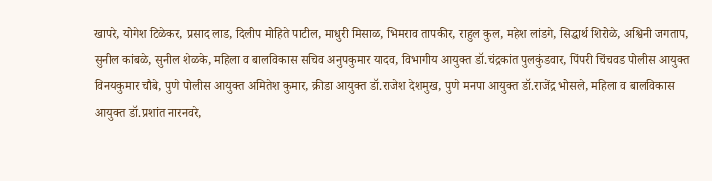खापरे, योगेश टिळेकर, प्रसाद लाड, दिलीप मोहिते पाटील, माधुरी मिसाळ, भिमराव तापकीर, राहुल कुल, महेश लांडगे, सिद्धार्थ शिरोळे, अश्विनी जगताप, सुनील कांबळे, सुनील शेळके, महिला व बालविकास सचिव अनुपकुमार यादव, विभागीय आयुक्त डॉ.चंद्रकांत पुलकुंडवार, पिंपरी चिंचवड पोलीस आयुक्त विनयकुमार चौबे, पुणे पोलीस आयुक्त अमितेश कुमार, क्रीडा आयुक्त डॉ.राजेश देशमुख, पुणे मनपा आयुक्त डॉ.राजेंद्र भोसले, महिला व बालविकास आयुक्त डॉ.प्रशांत नारनवरे,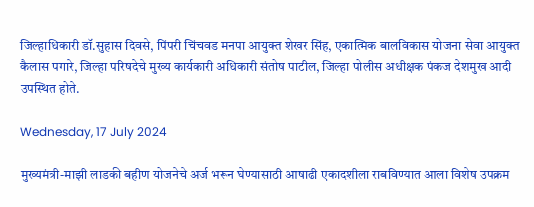जिल्हाधिकारी डॉ.सुहास दिवसे, पिंपरी चिंचवड मनपा आयुक्त शेखर सिंह, एकात्मिक बालविकास योजना सेवा आयुक्त कैलास पगारे, जिल्हा परिषदेचे मुख्य कार्यकारी अधिकारी संतोष पाटील, जिल्हा पोलीस अधीक्षक पंकज देशमुख आदी उपस्थित होते.

Wednesday, 17 July 2024

मुख्यमंत्री-माझी लाडकी बहीण योजनेचे अर्ज भरून घेण्यासाठी आषाढी एकादशीला राबविण्यात आला विशेष उपक्रम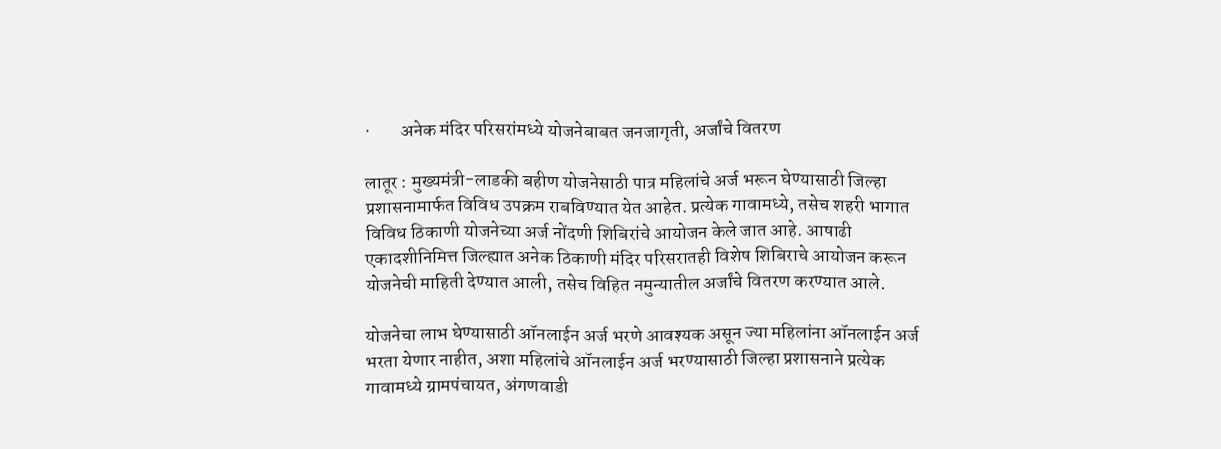·        अनेक मंदिर परिसरांमध्ये योजनेबाबत जनजागृती, अर्जांचे वितरण

लातूर : मुख्यमंत्री-लाडकी बहीण योजनेसाठी पात्र महिलांचे अर्ज भरून घेण्यासाठी जिल्हा प्रशासनामार्फत विविध उपक्रम राबविण्यात येत आहेत. प्रत्येक गावामध्ये, तसेच शहरी भागात विविध ठिकाणी योजनेच्या अर्ज नोंदणी शिबिरांचे आयोजन केले जात आहे. आषाढी एकादशीनिमित्त जिल्ह्यात अनेक ठिकाणी मंदिर परिसरातही विशेष शिबिराचे आयोजन करून योजनेची माहिती देण्यात आली, तसेच विहित नमुन्यातील अर्जांचे वितरण करण्यात आले.

योजनेचा लाभ घेण्यासाठी ऑनलाईन अर्ज भरणे आवश्यक असून ज्या महिलांना ऑनलाईन अर्ज भरता येणार नाहीत, अशा महिलांचे ऑनलाईन अर्ज भरण्यासाठी जिल्हा प्रशासनाने प्रत्येक गावामध्ये ग्रामपंचायत, अंगणवाडी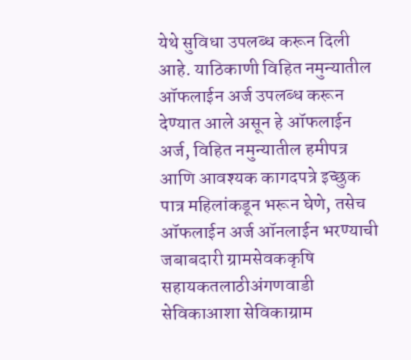येथे सुविधा उपलब्ध करून दिली आहे. याठिकाणी विहित नमुन्यातील ऑफलाईन अर्ज उपलब्ध करून देण्यात आले असून हे ऑफलाईन अर्ज, विहित नमुन्यातील हमीपत्र आणि आवश्यक कागदपत्रे इच्छुक पात्र महिलांकडून भरून घेणे, तसेच ऑफलाईन अर्ज ऑनलाईन भरण्याची जबाबदारी ग्रामसेवककृषि सहायकतलाठीअंगणवाडी सेविकाआशा सेविकाग्राम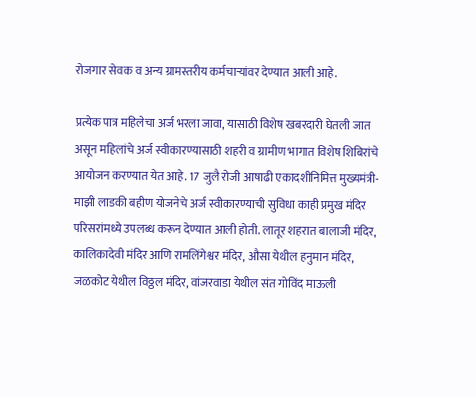रोजगार सेवक व अन्य ग्रामस्तरीय कर्मचाऱ्यांवर देण्यात आली आहे.

प्रत्येक पात्र महिलेचा अर्ज भरला जावा, यासाठी विशेष खबरदारी घेतली जात असून महिलांचे अर्ज स्वीकारण्यासाठी शहरी व ग्रामीण भागात विशेष शिबिरांचे आयोजन करण्यात येत आहे. 17 जुलै रोजी आषाढी एकादशीनिमित्त मुख्यमंत्री-माझी लाडकी बहीण योजनेचे अर्ज स्वीकारण्याची सुविधा काही प्रमुख मंदिर परिसरांमध्ये उपलब्ध करून देण्यात आली होती. लातूर शहरात बालाजी मंदिर, कालिकादेवी मंदिर आणि रामलिंगेश्वर मंदिर, औसा येथील हनुमान मंदिर, जळकोट येथील विठ्ठल मंदिर, वांजरवाडा येथील संत गोविंद माऊली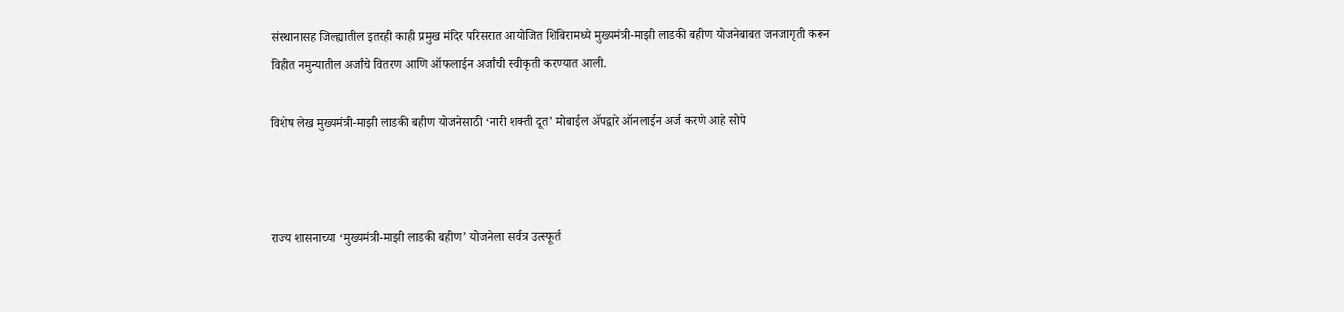संस्थानासह जिल्ह्यातील इतरही काही प्रमुख मंदिर परिसरात आयोजित शिबिरामध्ये मुख्यमंत्री-माझी लाडकी बहीण योजनेबाबत जनजागृती करून विहीत नमुन्यातील अर्जांचे वितरण आणि ऑफलाईन अर्जांची स्वीकृती करण्यात आली.

विशेष लेख मुख्यमंत्री-माझी लाडकी बहीण योजनेसाठी ‘नारी शक्ती दूत’ मोबाईल ॲपद्वारे ऑनलाईन अर्ज करणे आहे सोपे



राज्य शासनाच्या ‘मुख्यमंत्री-माझी लाडकी बहीण’ योजनेला सर्वत्र उत्स्फूर्त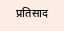प्रतिसाद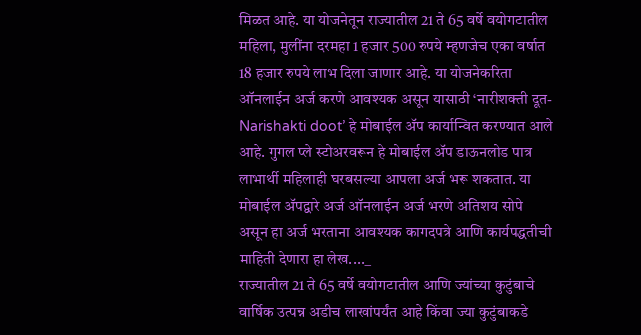मिळत आहे. या योजनेतून राज्यातील 21 ते 65 वर्षे वयोगटातील महिला, मुलींना दरमहा 1 हजार 500 रुपये म्हणजेच एका वर्षात 18 हजार रुपये लाभ दिला जाणार आहे. या योजनेकरिता ऑनलाईन अर्ज करणे आवश्यक असून यासाठी ‘नारीशक्ती दूत-Narishakti doot’ हे मोबाईल ॲप कार्यान्वित करण्यात आले आहे. गुगल प्ले स्टोअरवरून हे मोबाईल ॲप डाऊनलोड पात्र लाभार्थी महिलाही घरबसल्या आपला अर्ज भरू शकतात. या मोबाईल ॲपद्वारे अर्ज ऑनलाईन अर्ज भरणे अतिशय सोपे असून हा अर्ज भरताना आवश्यक कागदपत्रे आणि कार्यपद्धतीची माहिती देणारा हा लेख...._
राज्यातील 21 ते 65 वर्षे वयोगटातील आणि ज्यांच्या कुटुंबाचे वार्षिक उत्पन्न अडीच लाखांपर्यंत आहे किंवा ज्या कुटुंबाकडे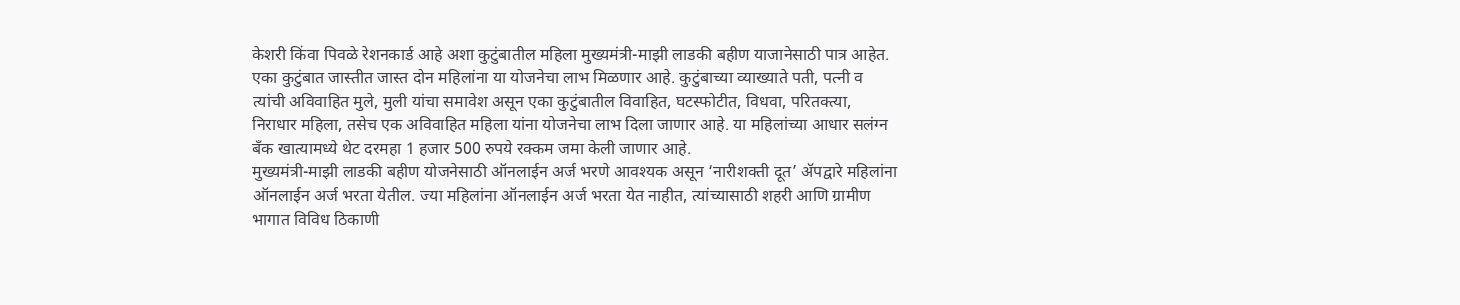केशरी किंवा पिवळे रेशनकार्ड आहे अशा कुटुंबातील महिला मुख्यमंत्री-माझी लाडकी बहीण याजानेसाठी पात्र आहेत. एका कुटुंबात जास्तीत जास्त दोन महिलांना या योजनेचा लाभ मिळणार आहे. कुटुंबाच्या व्याख्याते पती, पत्नी व त्यांची अविवाहित मुले, मुली यांचा समावेश असून एका कुटुंबातील विवाहित, घटस्फोटीत, विधवा, परितक्त्या, निराधार महिला, तसेच एक अविवाहित महिला यांना योजनेचा लाभ दिला जाणार आहे. या महिलांच्या आधार सलंग्न बँक खात्यामध्ये थेट दरमहा 1 हजार 500 रुपये रक्कम जमा केली जाणार आहे.
मुख्यमंत्री-माझी लाडकी बहीण योजनेसाठी ऑनलाईन अर्ज भरणे आवश्यक असून ‘नारीशक्ती दूत’ ॲपद्वारे महिलांना ऑनलाईन अर्ज भरता येतील. ज्या महिलांना ऑनलाईन अर्ज भरता येत नाहीत, त्यांच्यासाठी शहरी आणि ग्रामीण भागात विविध ठिकाणी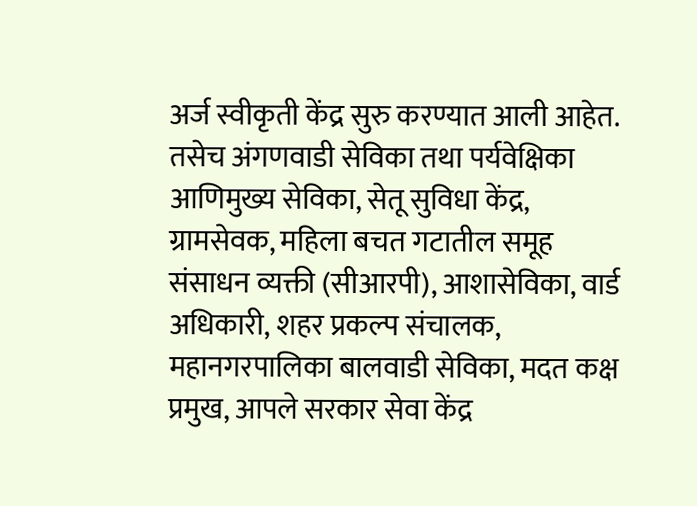अर्ज स्वीकृती केंद्र सुरु करण्यात आली आहेत. तसेच अंगणवाडी सेविका तथा पर्यवेक्षिका आणिमुख्य सेविका, सेतू सुविधा केंद्र, ग्रामसेवक, महिला बचत गटातील समूह संसाधन व्यक्ती (सीआरपी), आशासेविका, वार्ड अधिकारी, शहर प्रकल्प संचालक, महानगरपालिका बालवाडी सेविका, मदत कक्ष प्रमुख, आपले सरकार सेवा केंद्र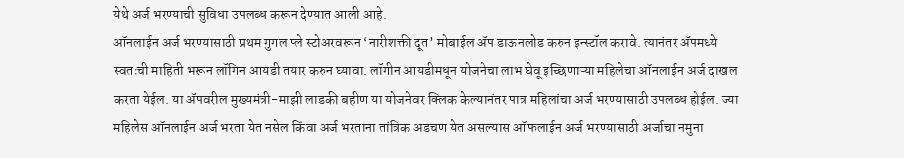येथे अर्ज भरण्याची सुविधा उपलब्ध करून देण्यात आली आहे.
ऑनलाईन अर्ज भरण्यासाठी प्रथम गुगल प्ले स्टोअरवरून ‘नारीशक्ती दूत’ मोबाईल ॲप डाऊनलोड करुन इन्स्टॉल करावे. त्यानंतर ॲपमध्ये स्वतःची माहिती भरून लॉगिन आयडी तयार करुन घ्यावा. लॉगीन आयडीमधून योजनेचा लाभ घेवू इच्छिणाऱ्या महिलेचा ऑनलाईन अर्ज दाखल करता येईल. या ॲपवरील मुख्यमंत्री-माझी लाडकी बहीण या योजनेवर क्लिक केल्यानंतर पात्र महिलांचा अर्ज भरण्यासाठी उपलब्ध होईल. ज्या महिलेस ऑनलाईन अर्ज भरता येत नसेल किंवा अर्ज भरताना तांत्रिक अडचण येत असल्यास ऑफलाईन अर्ज भरण्यासाठी अर्जाचा नमुना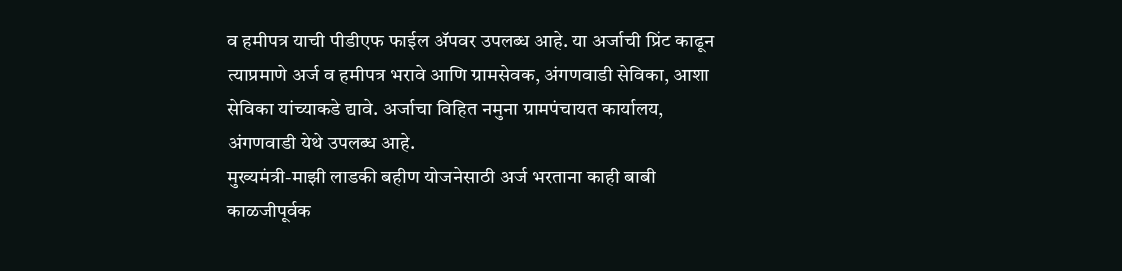व हमीपत्र याची पीडीएफ फाईल ॲपवर उपलब्ध आहे. या अर्जाची प्रिंट काढून त्याप्रमाणे अर्ज व हमीपत्र भरावे आणि ग्रामसेवक, अंगणवाडी सेविका, आशा सेविका यांच्याकडे द्यावे. अर्जाचा विहित नमुना ग्रामपंचायत कार्यालय, अंगणवाडी येथे उपलब्ध आहे.
मुख्यमंत्री-माझी लाडकी बहीण योजनेसाठी अर्ज भरताना काही बाबी काळजीपूर्वक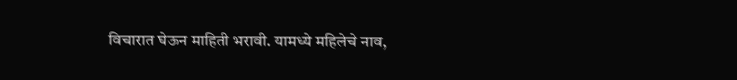विचारात घेऊन माहिती भरावी. यामध्ये महिलेचे नाव,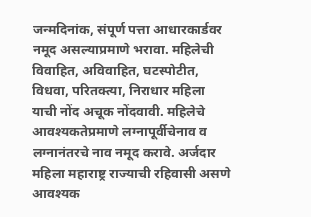जन्मदिनांक, संपूर्ण पत्ता आधारकार्डवर नमूद असल्याप्रमाणे भरावा. महिलेची विवाहित, अविवाहित, घटस्पोटीत, विधवा, परितक्त्या, निराधार महिला याची नोंद अचूक नोंदवावी. महिलेचे आवश्यकतेप्रमाणे लग्नापूर्वीचेनाव व लग्नानंतरचे नाव नमूद करावे. अर्जदार महिला महाराष्ट्र राज्याची रहिवासी असणे आवश्यक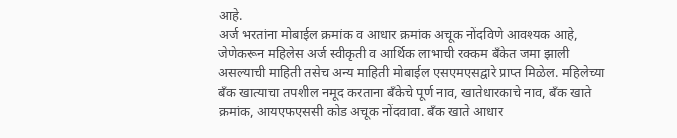आहे.
अर्ज भरतांना मोबाईल क्रमांक व आधार क्रमांक अचूक नोंदविणे आवश्यक आहे, जेणेकरून महिलेस अर्ज स्वीकृती व आर्थिक लाभाची रक्कम बँकेत जमा झाली असल्याची माहिती तसेच अन्य माहिती मोबाईल एसएमएसद्वारे प्राप्त मिळेल. महिलेच्या बँक खात्याचा तपशील नमूद करताना बँकेचे पूर्ण नाव, खातेधारकाचे नाव, बँक खाते क्रमांक, आयएफएससी कोड अचूक नोंदवावा. बँक खाते आधार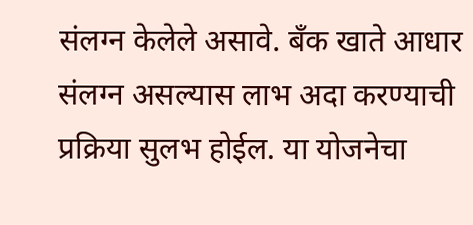संलग्न केलेले असावे. बँक खाते आधार संलग्न असल्यास लाभ अदा करण्याची प्रक्रिया सुलभ होईल. या योजनेचा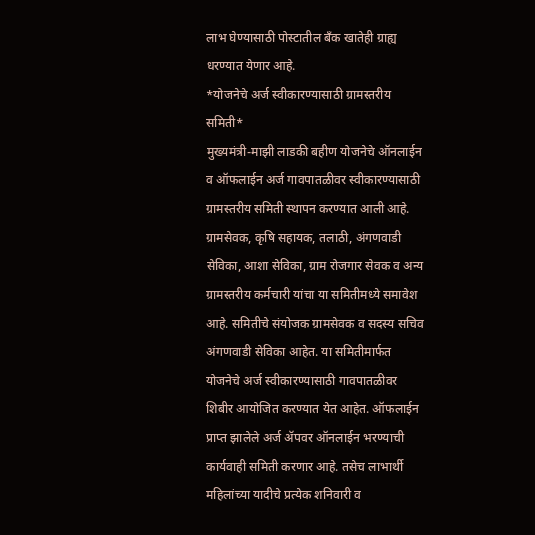लाभ घेण्यासाठी पोस्टातील बँक खातेही ग्राह्य धरण्यात येणार आहे.
*योजनेचे अर्ज स्वीकारण्यासाठी ग्रामस्तरीय समिती*
मुख्यमंत्री-माझी लाडकी बहीण योजनेचे ऑनलाईन व ऑफलाईन अर्ज गावपातळीवर स्वीकारण्यासाठी ग्रामस्तरीय समिती स्थापन करण्यात आली आहे. ग्रामसेवक, कृषि सहायक, तलाठी, अंगणवाडी सेविका, आशा सेविका, ग्राम रोजगार सेवक व अन्य ग्रामस्तरीय कर्मचारी यांचा या समितीमध्ये समावेश आहे. समितीचे संयोजक ग्रामसेवक व सदस्य सचिव अंगणवाडी सेविका आहेत. या समितीमार्फत योजनेचे अर्ज स्वीकारण्यासाठी गावपातळीवर शिबीर आयोजित करण्यात येत आहेत. ऑफलाईन प्राप्त झालेले अर्ज ॲपवर ऑनलाईन भरण्याची कार्यवाही समिती करणार आहे. तसेच लाभार्थी महिलांच्या यादीचे प्रत्येक शनिवारी व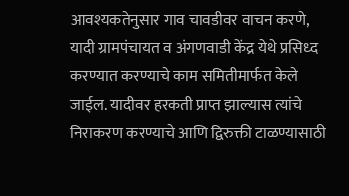आवश्यकतेनुसार गाव चावडीवर वाचन करणे, यादी ग्रामपंचायत व अंगणवाडी केंद्र येथे प्रसिध्द करण्यात करण्याचे काम समितीमार्फत केले जाईल. यादीवर हरकती प्राप्त झाल्यास त्यांचे निराकरण करण्याचे आणि द्विरुक्ती टाळण्यासाठी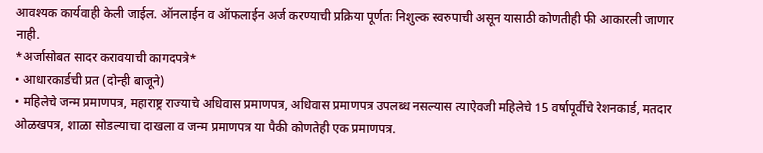आवश्यक कार्यवाही केली जाईल. ऑनलाईन व ऑफलाईन अर्ज करण्याची प्रक्रिया पूर्णतः निशुल्क स्वरुपाची असून यासाठी कोणतीही फी आकारली जाणार नाही.
*अर्जासोबत सादर करावयाची कागदपत्रे*
• आधारकार्डची प्रत (दोन्ही बाजूने)
• महिलेचे जन्म प्रमाणपत्र, महाराष्ट्र राज्याचे अधिवास प्रमाणपत्र, अधिवास प्रमाणपत्र उपलब्ध नसल्यास त्याऐवजी महिलेचे 15 वर्षापूर्वीचे रेशनकार्ड, मतदार ओळखपत्र, शाळा सोडल्याचा दाखला व जन्म प्रमाणपत्र या पैकी कोणतेही एक प्रमाणपत्र.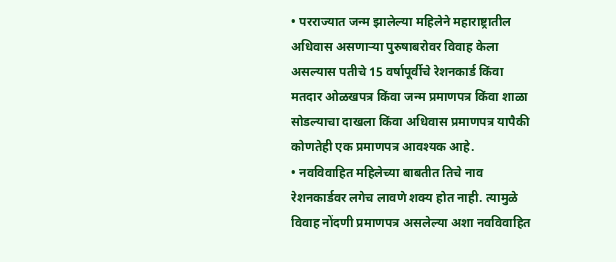• परराज्यात जन्म झालेल्या महिलेने महाराष्ट्रातील अधिवास असणाऱ्या पुरुषाबरोवर विवाह केला असल्यास पतीचे 15 वर्षापूर्वीचे रेशनकार्ड किंवा मतदार ओळखपत्र किंवा जन्म प्रमाणपत्र किंवा शाळा सोडल्याचा दाखला किंवा अधिवास प्रमाणपत्र यापैकी कोणतेही एक प्रमाणपत्र आवश्यक आहे.
• नवविवाहित महिलेच्या बाबतीत तिचे नाव रेशनकार्डवर लगेच लावणे शक्य होत नाही. त्यामुळे विवाह नोंदणी प्रमाणपत्र असलेल्या अशा नवविवाहित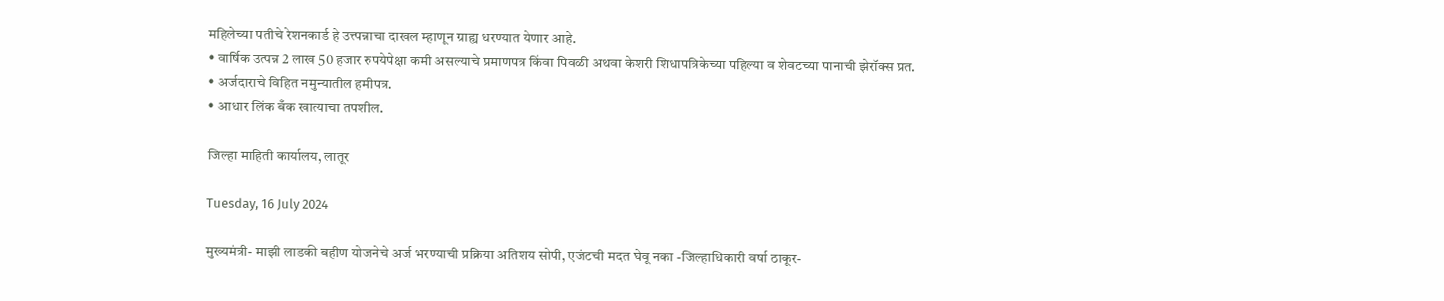महिलेच्या पतीचे रेशनकार्ड हे उत्त्पन्नाचा दाखल म्हाणून ग्राह्य धरण्यात येणार आहे.
• वार्षिक उत्पन्न 2 लाख 50 हजार रुपयेपेक्षा कमी असल्याचे प्रमाणपत्र किंवा पिवळी अथवा केशरी शिधापत्रिकेच्या पहिल्या व शेवटच्या पानाची झेरॉक्स प्रत.
• अर्जदाराचे विहित नमुन्यातील हमीपत्र.
• आधार लिंक बँक खात्याचा तपशील.

जिल्हा माहिती कार्यालय, लातूर

Tuesday, 16 July 2024

मुख्यमंत्री- माझी लाडकी बहीण योजनेचे अर्ज भरण्याची प्रक्रिया अतिशय सोपी, एजंटची मदत घेवू नका -जिल्हाधिकारी वर्षा ठाकूर-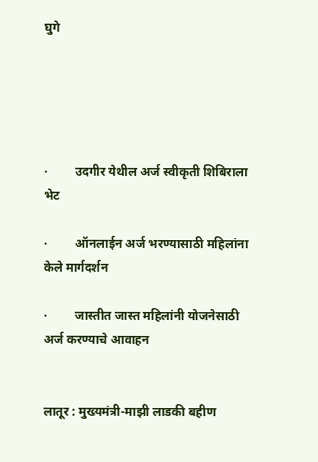घुगे





·         उदगीर येथील अर्ज स्वीकृती शिबिराला भेट

·         ऑनलाईन अर्ज भरण्यासाठी महिलांना केले मार्गदर्शन

·         जास्तीत जास्त महिलांनी योजनेसाठी अर्ज करण्याचे आवाहन


लातूर : मुख्यमंत्री-माझी लाडकी बहीण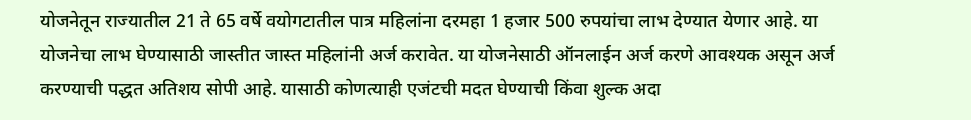योजनेतून राज्यातील 21 ते 65 वर्षे वयोगटातील पात्र महिलांना दरमहा 1 हजार 500 रुपयांचा लाभ देण्यात येणार आहे. या योजनेचा लाभ घेण्यासाठी जास्तीत जास्त महिलांनी अर्ज करावेत. या योजनेसाठी ऑनलाईन अर्ज करणे आवश्यक असून अर्ज करण्याची पद्धत अतिशय सोपी आहे. यासाठी कोणत्याही एजंटची मदत घेण्याची किंवा शुल्क अदा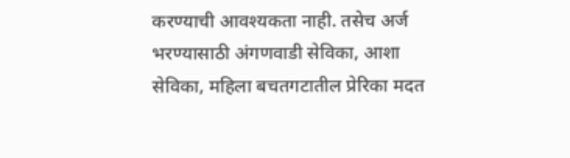करण्याची आवश्यकता नाही. तसेच अर्ज भरण्यासाठी अंगणवाडी सेविका, आशा सेविका, महिला बचतगटातील प्रेरिका मदत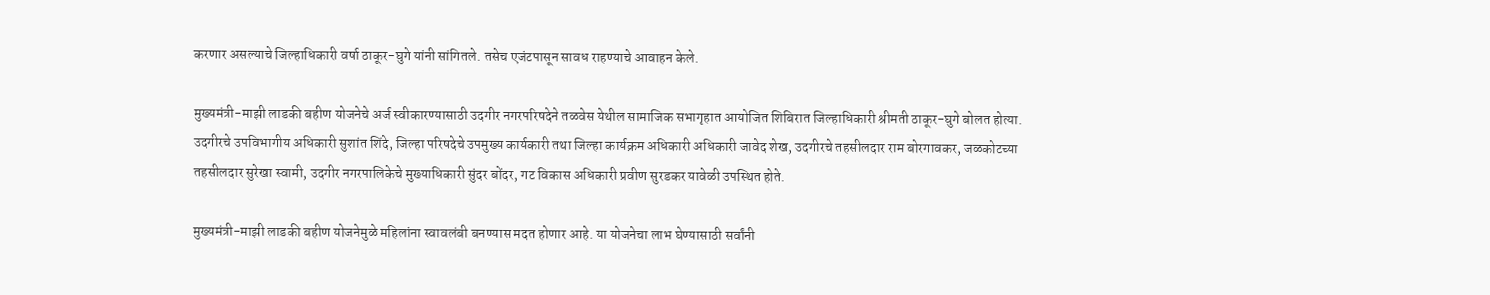करणार असल्याचे जिल्हाधिकारी वर्षा ठाकूर-घुगे यांनी सांगितले. तसेच एजंटपासून सावध राहण्याचे आवाहन केले.

मुख्यमंत्री-माझी लाडकी बहीण योजनेचे अर्ज स्वीकारण्यासाठी उदगीर नगरपरिषदेने तळवेस येथील सामाजिक सभागृहात आयोजित शिबिरात जिल्हाधिकारी श्रीमती ठाकूर-घुगे बोलत होत्या. उदगीरचे उपविभागीय अधिकारी सुशांत शिंदे, जिल्हा परिषदेचे उपमुख्य कार्यकारी तथा जिल्हा कार्यक्रम अधिकारी अधिकारी जावेद शेख, उदगीरचे तहसीलदार राम बोरगावकर, जळकोटच्या तहसीलदार सुरेखा स्वामी, उदगीर नगरपालिकेचे मुख्याधिकारी सुंदर बोंदर, गट विकास अधिकारी प्रवीण सुरडकर यावेळी उपस्थित होते.

मुख्यमंत्री-माझी लाडकी बहीण योजनेमुळे महिलांना स्वावलंबी बनण्यास मदत होणार आहे. या योजनेचा लाभ घेण्यासाठी सर्वांनी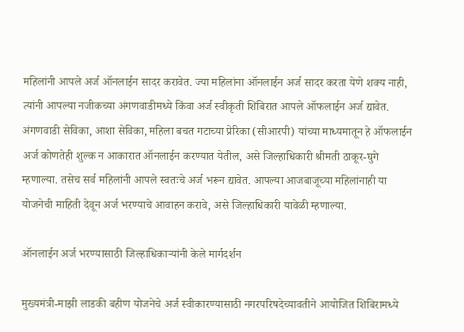महिलांनी आपले अर्ज ऑनलाईन सादर करावेत. ज्या महिलांना ऑनलाईन अर्ज सादर करता येणे शक्य नाही, त्यांनी आपल्या नजीकच्या अंगणवाडीमध्ये किंवा अर्ज स्वीकृती शिबिरात आपले ऑफलाईन अर्ज द्यावेत. अंगणवाडी सेविका, आशा सेविका, महिला बचत गटाच्या प्रेरिका (सीआरपी) यांच्या माध्यमातून हे ऑफलाईन अर्ज कोणतेही शुल्क न आकारात ऑनलाईन करण्यात येतील, असे जिल्हाधिकारी श्रीमती ठाकूर-घुगे म्हणाल्या. तसेच सर्व महिलांनी आपले स्वतःचे अर्ज भरून द्यावेत. आपल्या आजबाजूच्या महिलांनाही या योजनेची माहिती देवून अर्ज भरण्याचे आवाहन करावे, असे जिल्हाधिकारी यावेळी म्हणाल्या.

ऑनलाईन अर्ज भरण्यासाठी जिल्हाधिकाऱ्यांनी केले मार्गदर्शन

मुख्यमंत्री-माझी लाडकी बहीण योजनेचे अर्ज स्वीकारण्यासाठी नगरपरिषदेच्यावतीने आयोजित शिबिरामध्ये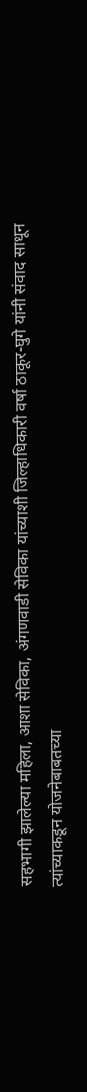सहभागी झालेल्या महिला, आशा सेविका, अंगणवाडी सेविका यांच्याशी जिल्हाधिकारी वर्षा ठाकूर-घुगे यांनी संवाद साधून त्यांच्याकडून योजनेबाबतच्या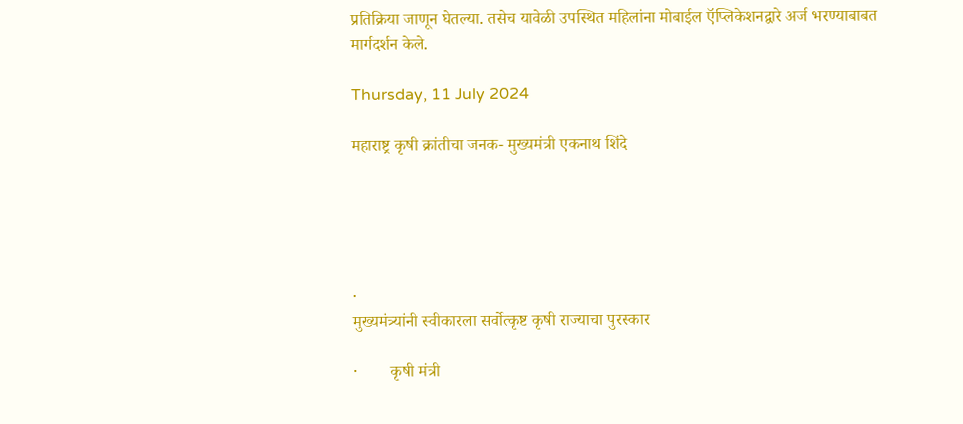प्रतिक्रिया जाणून घेतल्या. तसेच यावेळी उपस्थित महिलांना मोबाईल ऍप्लिकेशनद्वारे अर्ज भरण्याबाबत मार्गदर्शन केले.

Thursday, 11 July 2024

महाराष्ट्र कृषी क्रांतीचा जनक- मुख्यमंत्री एकनाथ शिंदे





·
मुख्यमंत्र्यांनी स्वीकारला सर्वोत्कृष्ट कृषी राज्याचा पुरस्कार

·        कृषी मंत्री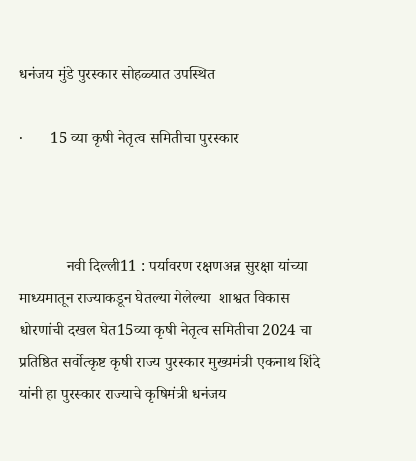धनंजय मुंडे पुरस्कार सोहळ्यात उपस्थित

·       15 व्या कृषी नेतृत्व समितीचा पुरस्कार



            नवी दिल्ली11 : पर्यावरण रक्षणअन्न सुरक्षा यांच्या माध्यमातून राज्याकडून घेतल्या गेलेल्या  शाश्वत विकास धोरणांची दखल घेत15व्या कृषी नेतृत्व समितीचा 2024 चा प्रतिष्ठित सर्वोत्कृष्ट कृषी राज्य पुरस्कार मुख्यमंत्री एकनाथ शिंदे यांनी हा पुरस्कार राज्याचे कृषिमंत्री धनंजय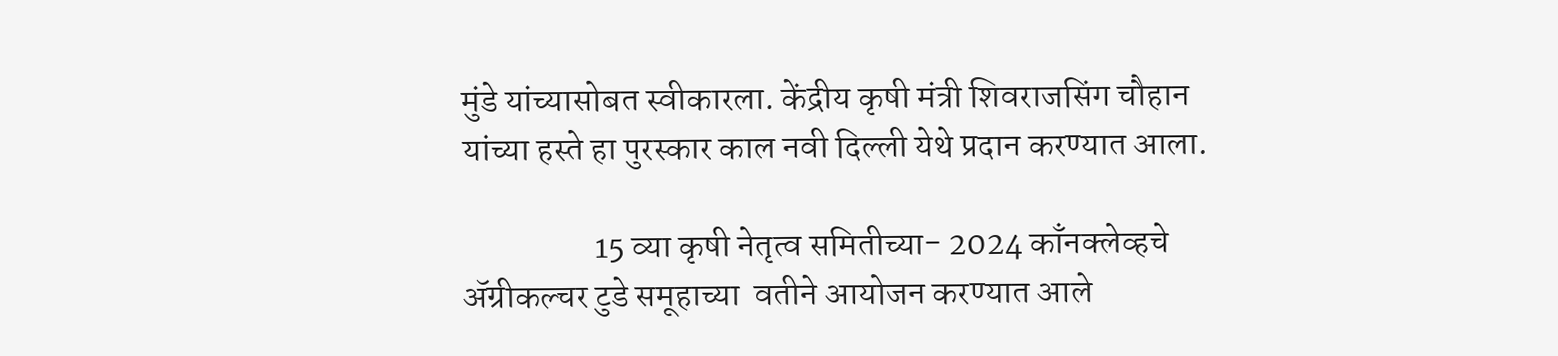मुंडे यांच्यासोबत स्वीकारला. केंद्रीय कृषी मंत्री शिवराजसिंग चौहान यांच्या हस्ते हा पुरस्कार काल नवी दिल्ली येथे प्रदान करण्यात आला.

                   15 व्या कृषी नेतृत्व समितीच्या- 2024 काँनक्लेव्हचे ॲग्रीकल्चर टुडे समूहाच्या  वतीने आयोजन करण्यात आले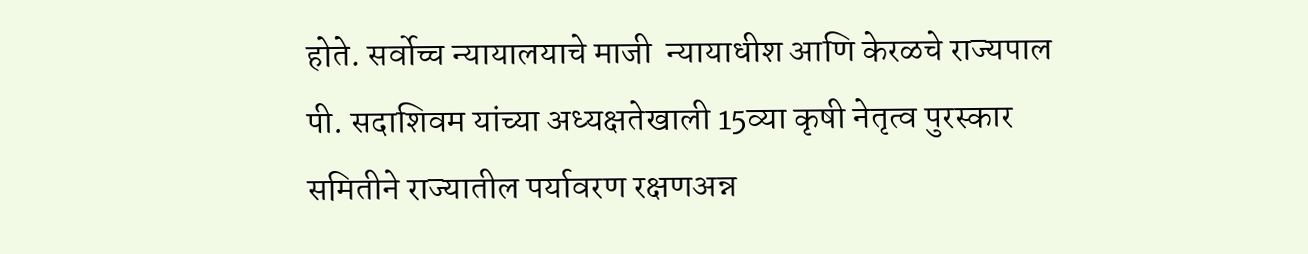होते. सर्वोच्च न्यायालयाचे माजी  न्यायाधीश आणि केरळचे राज्यपाल पी. सदाशिवम यांच्या अध्यक्षतेखाली 15व्या कृषी नेतृत्व पुरस्कार समितीने राज्यातील पर्यावरण रक्षणअन्न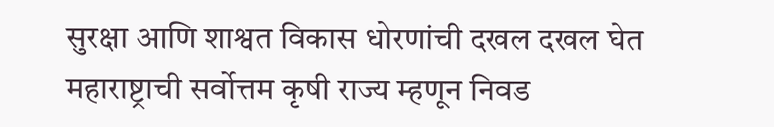सुरक्षा आणि शाश्वत विकास धोरणांची दखल दखल घेत महाराष्ट्राची सर्वोत्तम कृषी राज्य म्हणून निवड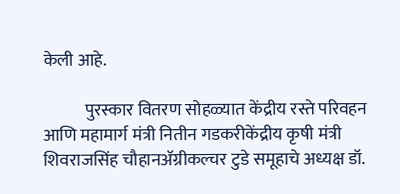केली आहे.

            पुरस्कार वितरण सोहळ्यात केंद्रीय रस्ते परिवहन आणि महामार्ग मंत्री नितीन गडकरीकेंद्रीय कृषी मंत्री शिवराजसिंह चौहानॲग्रीकल्चर टुडे समूहाचे अध्यक्ष डॉ.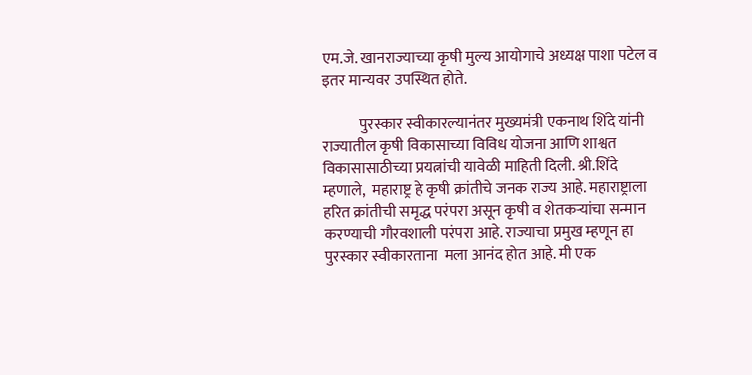एम.जे. खानराज्याच्या कृषी मुल्य आयोगाचे अध्यक्ष पाशा पटेल व इतर मान्यवर उपस्थित होते.

            पुरस्कार स्वीकारल्यानंतर मुख्यमंत्री एकनाथ शिंदे यांनी राज्यातील कृषी विकासाच्या विविध योजना आणि शाश्वत विकासासाठीच्या प्रयत्नांची यावेळी माहिती दिली. श्री.शिंदे म्हणाले,  महाराष्ट्र हे कृषी क्रांतीचे जनक राज्य आहे. महाराष्ट्राला हरित क्रांतीची समृद्ध परंपरा असून कृषी व शेतकऱ्यांचा सन्मान करण्याची गौरवशाली परंपरा आहे. राज्याचा प्रमुख म्हणून हा पुरस्कार स्वीकारताना  मला आनंद होत आहे. मी एक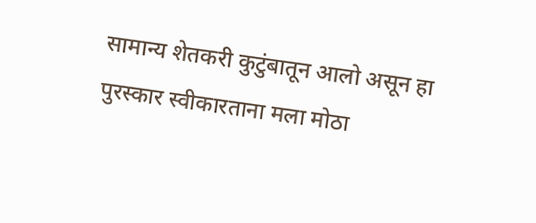सामान्य शेतकरी कुटुंबातून आलो असून हा पुरस्कार स्वीकारताना मला मोठा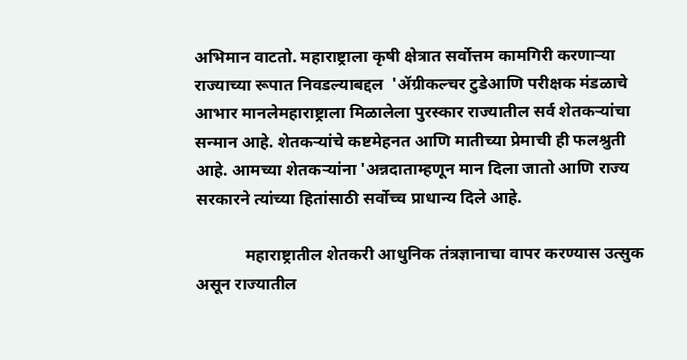अभिमान वाटतो. महाराष्ट्राला कृषी क्षेत्रात सर्वोत्तम कामगिरी करणाऱ्या राज्याच्या रूपात निवडल्याबद्दल  'ॲग्रीकल्चर टुडेआणि परीक्षक मंडळाचे  आभार मानलेमहाराष्ट्राला मिळालेला पुरस्कार राज्यातील सर्व शेतकऱ्यांचा सन्मान आहे. शेतकऱ्यांचे कष्टमेहनत आणि मातीच्या प्रेमाची ही फलश्रुती आहे. आमच्या शेतकऱ्यांना 'अन्नदाताम्हणून मान दिला जातो आणि राज्य सरकारने त्यांच्या हितांसाठी सर्वोच्च प्राधान्य दिले आहे.

            महाराष्ट्रातील शेतकरी आधुनिक तंत्रज्ञानाचा वापर करण्यास उत्सुक असून राज्यातील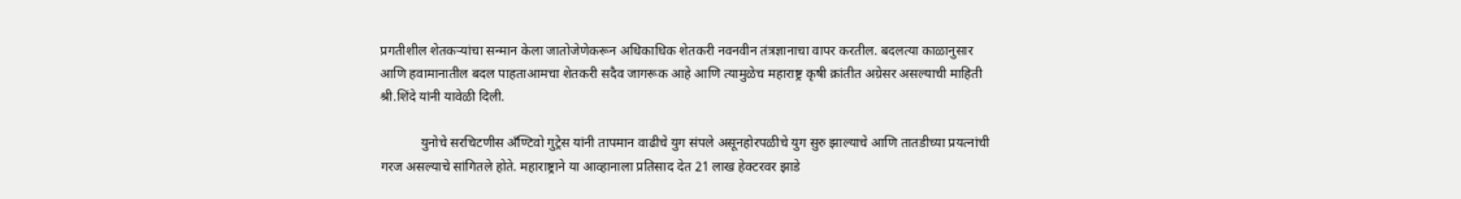प्रगतीशील शेतकऱ्यांचा सन्मान केला जातोजेणेकरून अधिकाधिक शेतकरी नवनवीन तंत्रज्ञानाचा वापर करतील. बदलत्या काळानुसार आणि हवामानातील बदल पाहताआमचा शेतकरी सदैव जागरूक आहे आणि त्यामुळेच महाराष्ट्र कृषी क्रांतीत अग्रेसर असल्याची माहिती श्री.शिंदे यांनी यावेळी दिली.

            युनोचे सरचिटणीस अँण्टिवो गुट्रेस यांनी तापमान वाढीचे युग संपले असूनहोरपळीचे युग सुरु झाल्याचे आणि तातडीच्या प्रयत्नांची गरज असल्याचे सांगितले होते. महाराष्ट्राने या आव्हानाला प्रतिसाद देत 21 लाख हेक्टरवर झाडे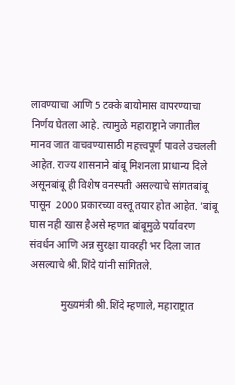लावण्याचा आणि 5 टक्के बायोमास वापरण्याचा निर्णय घेतला आहे. त्यामुळे महाराष्ट्राने जगातील मानव जात वाचवण्यासाठी महत्त्वपूर्ण पावले उचलली आहेत. राज्य शासनाने बांबू मिशनला प्राधान्य दिले असूनबांबू ही विशेष वनस्पती असल्याचे सांगतबांबू पासून  2000 प्रकारच्या वस्तू तयार होत आहेत. 'बांबू घास नही खास हैअसे म्हणत बांबूमुळे पर्यावरण संवर्धन आणि अन्न सुरक्षा यावरही भर दिला जात असल्याचे श्री.शिंदे यांनी सांगितले.

            मुख्यमंत्री श्री.शिंदे म्हणाले, महाराष्ट्रात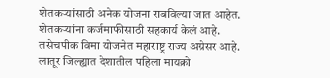शेतकऱ्यांसाठी अनेक योजना राबविल्या जात आहेत. शेतकऱ्यांना कर्जमाफीसाठी सहकार्य केलं आहे. तसेचपीक विमा योजनेत महाराष्ट्र राज्य अग्रेसर आहे. लातूर जिल्ह्यात देशातील पहिला मायक्रो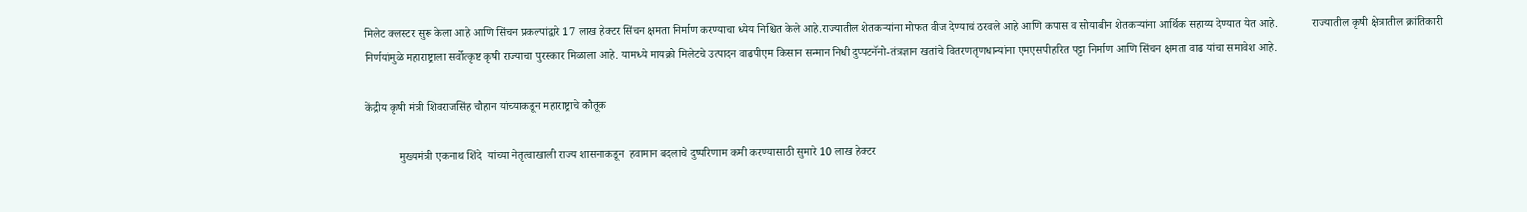मिलेट क्लस्टर सुरू केला आहे आणि सिंचन प्रकल्पांद्वारे 17 लाख हेक्टर सिंचन क्षमता निर्माण करण्याचा ध्येय निश्चित केले आहे.राज्यातील शेतकऱ्यांना मोफत वीज देण्याचं ठरवले आहे आणि कपास व सोयाबीन शेतकऱ्यांना आर्थिक सहाय्य देण्यात येत आहे.            राज्यातील कृषी क्षेत्रातील क्रांतिकारी निर्णयांमुळे महाराष्ट्राला सर्वोत्कृष्ट कृषी राज्याचा पुरस्कार मिळाला आहे. यामध्ये मायक्रो मिलेटचे उत्पादन वाढपीएम किसान सन्मान निधी दुप्पटनॅनो-तंत्रज्ञान खतांचे वितरणतृणधान्यांना एमएसपीहरित पट्टा निर्माण आणि सिंचन क्षमता वाढ यांचा समावेश आहे.

केंद्रीय कृषी मंत्री शिवराजसिंह चौहान यांच्याकडून महाराष्ट्राचे कौतूक

            मुख्यमंत्री एकनाथ शिंदे  यांच्या नेतृत्वाखाली राज्य शासनाकडून  हवामान बदलाचे दुष्परिणाम कमी करण्यासाठी सुमारे 10 लाख हेक्टर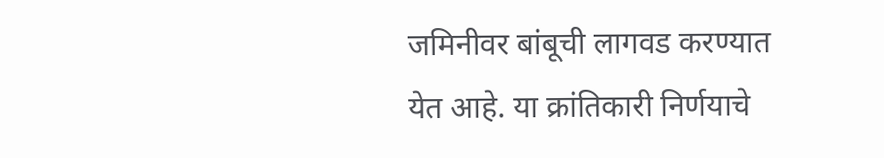जमिनीवर बांबूची लागवड करण्यात येत आहे. या क्रांतिकारी निर्णयाचे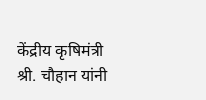केंद्रीय कृषिमंत्री श्री. चौहान यांनी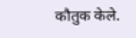कौतुक केले.